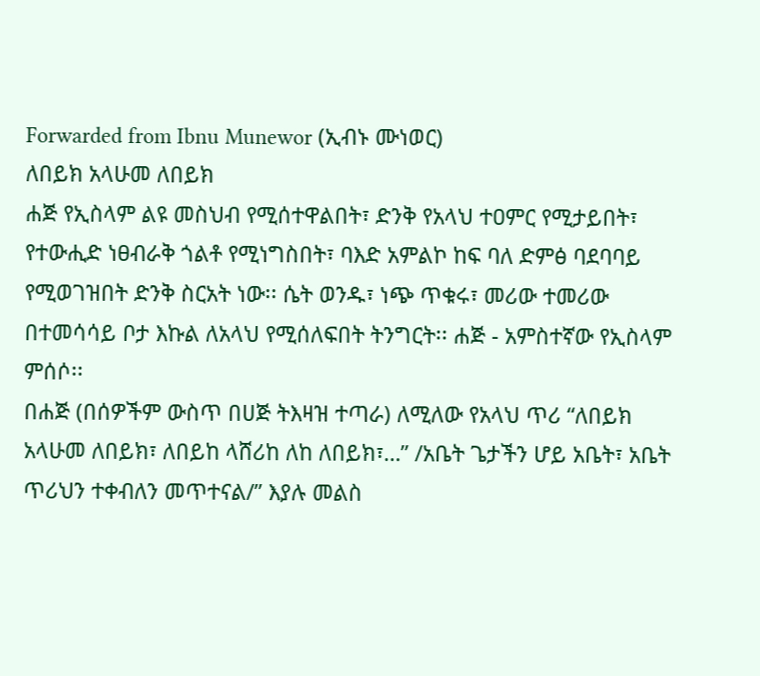Forwarded from Ibnu Munewor (ኢብኑ ሙነወር)
ለበይክ አላሁመ ለበይክ
ሐጅ የኢስላም ልዩ መስህብ የሚሰተዋልበት፣ ድንቅ የአላህ ተዐምር የሚታይበት፣ የተውሒድ ነፀብራቅ ጎልቶ የሚነግስበት፣ ባእድ አምልኮ ከፍ ባለ ድምፅ ባደባባይ የሚወገዝበት ድንቅ ስርአት ነው፡፡ ሴት ወንዱ፣ ነጭ ጥቁሩ፣ መሪው ተመሪው በተመሳሳይ ቦታ እኩል ለአላህ የሚሰለፍበት ትንግርት፡፡ ሐጅ - አምስተኛው የኢስላም ምሰሶ፡፡
በሐጅ (በሰዎችም ውስጥ በሀጅ ትእዛዝ ተጣራ) ለሚለው የአላህ ጥሪ “ለበይክ አላሁመ ለበይክ፣ ለበይከ ላሸሪከ ለከ ለበይክ፣…” /አቤት ጌታችን ሆይ አቤት፣ አቤት ጥሪህን ተቀብለን መጥተናል/” እያሉ መልስ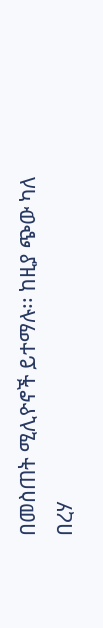በመስጠት ሚሊዮኖች ይተማሉ፡፡ ከዚያ ጭው ካለ በረሃ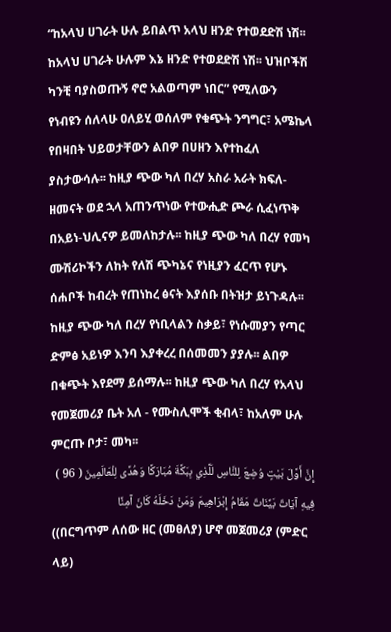“ከአላህ ሀገራት ሁሉ ይበልጥ አላህ ዘንድ የተወደድሽ ነሽ፡፡ ከአላህ ሀገራት ሁሉም እኔ ዘንድ የተወደድሽ ነሽ፡፡ ህዝቦችሽ ካንቺ ባያስወጡኝ ኖሮ አልወጣም ነበር” የሚለውን የነብዩን ሰለላሁ ዐለይሂ ወሰለም የቁጭት ንግግር፣ አሜኬላ የበዛበት ህይወታቸውን ልበዎ በሀዘን እየተከፈለ ያስታውሳሉ፡፡ ከዚያ ጭው ካለ በረሃ አስራ አራት ክፍለ-ዘመናት ወደ ኋላ አጠንጥነው የተውሒድ ጮራ ሲፈነጥቅ በአይነ-ህሊናዎ ይመለከታሉ፡፡ ከዚያ ጭው ካለ በረሃ የመካ ሙሽሪኮችን ለከት የለሽ ጭካኔና የነዚያን ፈርጥ የሆኑ ሰሐቦች ከብረት የጠነከረ ፅናት እያሰቡ በትዝታ ይነጉዳሉ፡፡ ከዚያ ጭው ካለ በረሃ የነቢላልን ስቃይ፣ የነሱመያን የጣር ድምፅ አይነዎ እንባ እያቀረረ በሰመመን ያያሉ፡፡ ልበዎ በቁጭት እየደማ ይሰማሉ፡፡ ከዚያ ጭው ካለ በረሃ የአላህ የመጀመሪያ ቤት አለ - የሙስሊሞች ቂብላ፣ ከአለም ሁሉ ምርጡ ቦታ፣ መካ፡፡
إِنَّ أَوَّلَ بَيْتٍ وُضِعَ لِلنَّاسِ لَلَّذِي بِبَكَّةَ مُبَارَكًا وَهُدًى لِلْعَالَمِينَ ( 96 ) فِيهِ آيَاتٌ بَيِّنَاتٌ مَقَامُ إِبْرَاهِيمَ وَمَنْ دَخَلَهُ كَانَ آمِنًا
((በርግጥም ለሰው ዘር (መፀለያ) ሆኖ መጀመሪያ (ምድር ላይ)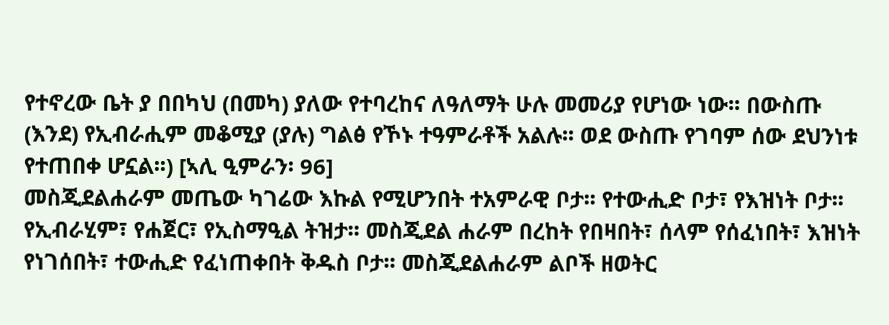የተኖረው ቤት ያ በበካህ (በመካ) ያለው የተባረከና ለዓለማት ሁሉ መመሪያ የሆነው ነው፡፡ በውስጡ (እንደ) የኢብራሒም መቆሚያ (ያሉ) ግልፅ የኾኑ ተዓምራቶች አልሉ፡፡ ወደ ውስጡ የገባም ሰው ደህንነቱ የተጠበቀ ሆኗል፡፡) [ኣሊ ዒምራን፡ 96]
መስጂደልሐራም መጤው ካገሬው እኩል የሚሆንበት ተአምራዊ ቦታ፡፡ የተውሒድ ቦታ፣ የእዝነት ቦታ፡፡ የኢብራሂም፣ የሐጀር፣ የኢስማዒል ትዝታ፡፡ መስጂደል ሐራም በረከት የበዛበት፣ ሰላም የሰፈነበት፣ እዝነት የነገሰበት፣ ተውሒድ የፈነጠቀበት ቅዱስ ቦታ፡፡ መስጂደልሐራም ልቦች ዘወትር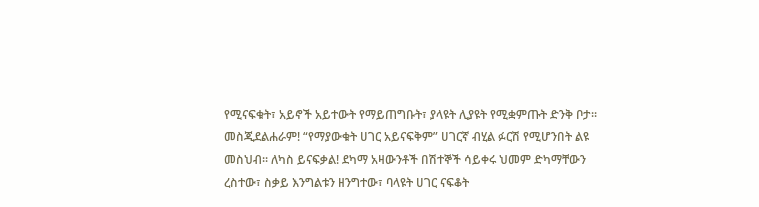የሚናፍቁት፣ አይኖች አይተውት የማይጠግቡት፣ ያላዩት ሊያዩት የሚቋምጡት ድንቅ ቦታ፡፡ መስጂደልሐራም! “የማያውቁት ሀገር አይናፍቅም” ሀገርኛ ብሂል ፉርሽ የሚሆንበት ልዩ መስህብ፡፡ ለካስ ይናፍቃል! ደካማ አዛውንቶች በሽተኞች ሳይቀሩ ህመም ድካማቸውን ረስተው፣ ስቃይ እንግልቱን ዘንግተው፣ ባላዩት ሀገር ናፍቆት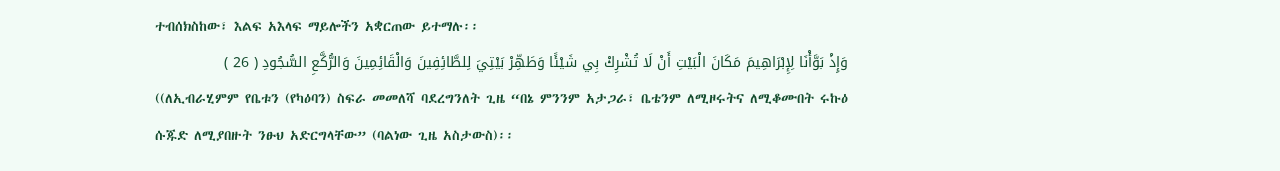ተብሰክስከው፣ እልፍ አእላፍ ማይሎችን አቋርጠው ይተማሉ፡፡
وَإِذْ بَوَّأْنَا لِإِبْرَاهِيمَ مَكَانَ الْبَيْتِ أَنْ لَا تُشْرِكْ بِي شَيْئًا وَطَهِّرْ بَيْتِيَ لِلطَّائِفِينَ وَالْقَائِمِينَ وَالرُّكَّعِ السُّجُودِ ( 26 )
((ለኢብራሂምም የቤቱን (የካዕባን) ስፍራ መመለሻ ባደረግንለት ጊዜ “በኔ ምንንም አታጋራ፣ ቤቴንም ለሚዞሩትና ለሚቆሙበት ሩኩዕ ሱጁድ ለሚያበዙት ንፁህ አድርግላቸው” (ባልነው ጊዜ አስታውስ)፡፡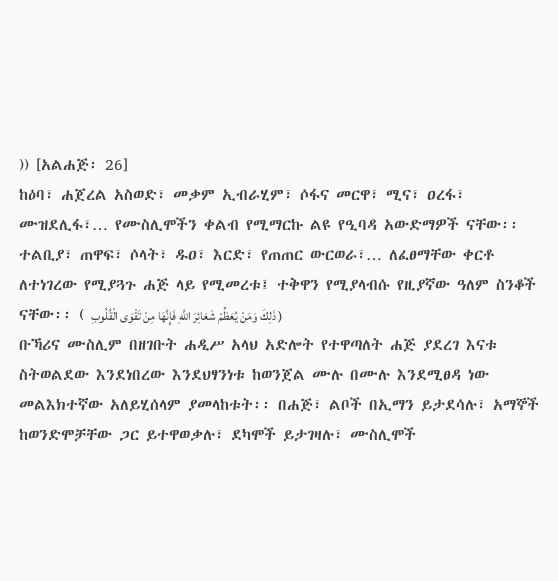)) [አልሐጅ፡ 26]
ከዕባ፣ ሐጀረል አስወድ፣ መቃም ኢብራሂም፣ ሶፋና መርዋ፣ ሚና፣ ዐረፋ፣ ሙዝደሊፋ፣… የሙስሊሞችን ቀልብ የሚማርኩ ልዩ የዒባዳ አውድማዎች ናቸው፡፡ ተልቢያ፣ ጠዋፍ፣ ሶላት፣ ዱዐ፣ እርድ፣ የጠጠር ውርወራ፣… ለፈፀማቸው ቀርቶ ለተነገረው የሚያጓጉ ሐጅ ላይ የሚመረቱ፤ ተቅዋን የሚያላብሱ የዚያኛው ዓለም ስንቆች ናቸው፡፡ ( ذَلِكَ وَمَنْ يُعَظِّمْ شَعَائِرَ اللَّهِ فَإِنَّهَا مِنْ تَقْوَى الْقُلُوبِ )
ቡኻሪና ሙስሊም በዘገቡት ሐዲሥ አላህ አድሎት የተዋጣለት ሐጅ ያደረገ እናቱ ስትወልደው እንደነበረው እንደህፃንነቱ ከወንጀል ሙሉ በሙሉ እንደሚፀዳ ነው መልእክተኛው አለይሂሰላም ያመላከቱት፡፡ በሐጅ፣ ልቦች በኢማን ይታደሳሉ፣ አማኞች ከወንድሞቻቸው ጋር ይተዋወቃሉ፣ ደካሞች ይታገዛሉ፣ ሙስሊሞች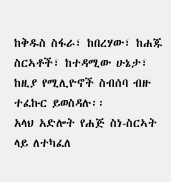ከቅዱስ ስፋራ፣ ከበረሃው፣ ከሐጁ ስርኣቶች፣ ከተዳሚው ሁኔታ፣ ከዚያ የሚሊዮኖች ስብሰባ ብዙ ተፈኩር ይወስዳሉ፡፡
አላህ አድሎት የሐጅ ስነ-ስርኣት ላይ ለተካፈለ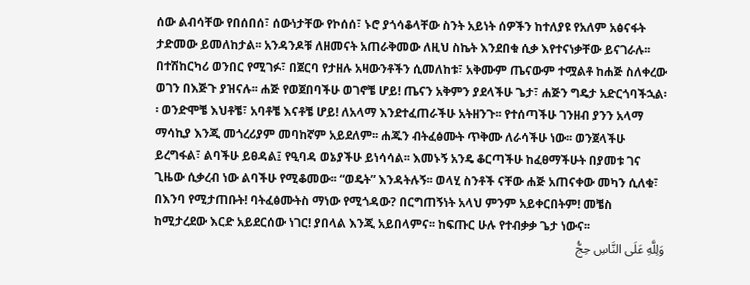ሰው ልብሳቸው የበሰበሰ፣ ሰውነታቸው የኮሰሰ፣ ኑሮ ያጎሳቆላቸው ስንት አይነት ሰዎችን ከተለያዩ የአለም አፅናፋት ታድመው ይመለከታል፡፡ አንዳንዶቹ ለዘመናት አጠራቅመው ለዚህ ስኬት እንደበቁ ሲቃ እየተናነቃቸው ይናገራሉ፡፡ በተሽከርካሪ ወንበር የሚገፉ፣ በጀርባ የታዘሉ አዛውንቶችን ሲመለከቱ፣ አቅሙም ጤናውም ተሟልቶ ከሐጅ ስለቀረው ወገን በእጅጉ ያዝናሉ፡፡ ሐጅ የወጀበባችሁ ወገኖቼ ሆይ! ጤናን አቅምን ያደላችሁ ጌታ፣ ሐጅን ግዴታ አድርጎባችኋል፡፡ ወንድሞቼ እህቶቼ፣ አባቶቼ እናቶቼ ሆይ! ለአላማ እንደተፈጠራችሁ አትዘንጉ፡፡ የተሰጣችሁ ገንዘብ ያንን አላማ ማሳኪያ እንጂ መጎረሪያም መባከኛም አይደለም፡፡ ሐጁን ብትፈፅሙት ጥቅሙ ለራሳችሁ ነው፡፡ ወንጀላችሁ ይረግፋል፣ ልባችሁ ይፀዳል፤ የዒባዳ ወኔያችሁ ይነሳሳል፡፡ እመኑኝ አንዴ ቆርጣችሁ ከፈፀማችሁት በያመቱ ገና ጊዜው ሲቃረብ ነው ልባችሁ የሚቆመው፡፡ “ወዴት” እንዳትሉኝ፡፡ ወላሂ ስንቶች ናቸው ሐጅ አጠናቀው መካን ሲለቁ፣ በእንባ የሚታጠቡት! ባትፈፅሙትስ ማነው የሚጎዳው? በርግጠኝነት አላህ ምንም አይቀርበትም! መቼስ ከሚታረደው እርድ አይደርሰው ነገር! ያበላል እንጂ አይበላምና፡፡ ከፍጡር ሁሉ የተብቃቃ ጌታ ነውና፡፡
وَلِلَّهِ عَلَى النَّاسِ حِجُّ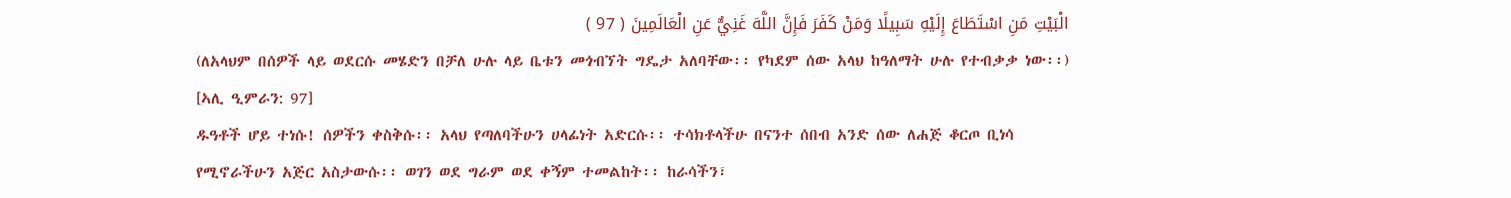الْبَيْتِ مَنِ اسْتَطَاعَ إِلَيْهِ سَبِيلًا وَمَنْ كَفَرَ فَإِنَّ اللَّهَ غَنِيٌّ عَنِ الْعَالَمِينَ ( 97 )
(ለአላህም በሰዎች ላይ ወደርሱ መሄድን በቻለ ሁሉ ላይ ቤቱን መጎብኘት ግዴታ አለባቸው፡፡ የካደም ሰው አላህ ከዓለማት ሁሉ የተብቃቃ ነው፡፡) [ኣሊ ዒምራን: 97]
ዱዓቶች ሆይ ተነሱ! ሰዎችን ቀስቅሱ፡፡ አላህ የጣለባችሁን ሀላፊነት አድርሱ፡፡ ተሳክቶላችሁ በናንተ ሰበብ አንድ ሰው ለሐጅ ቆርጦ ቢነሳ የሚኖራችሁን አጅር አስታውሱ፡፡ ወገን ወደ ግራም ወደ ቀኝም ተመልከት፡፡ ከራሳችን፣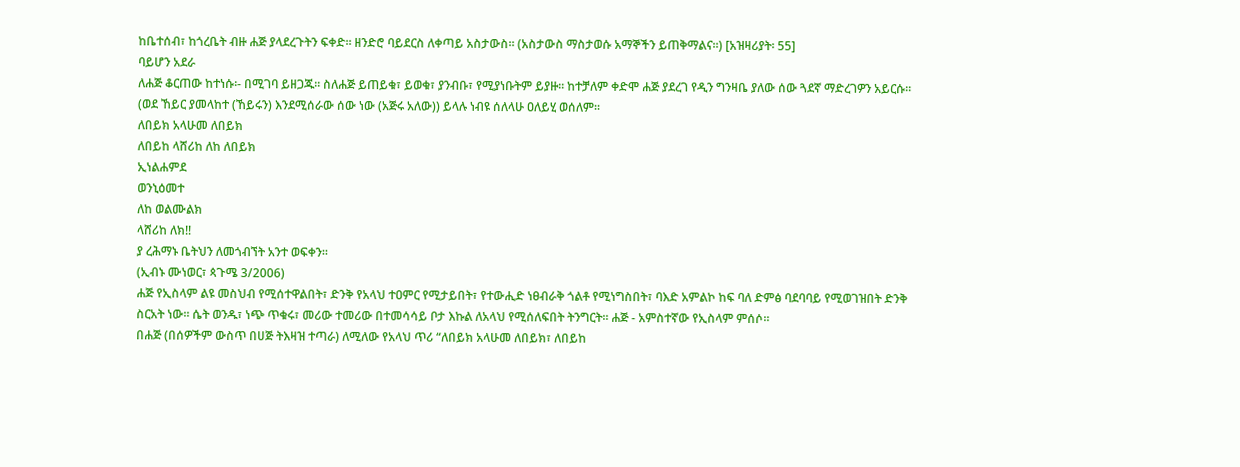ከቤተሰብ፣ ከጎረቤት ብዙ ሐጅ ያላደረጉትን ፍቀድ፡፡ ዘንድሮ ባይደርስ ለቀጣይ አስታውስ፡፡ (አስታውስ ማስታወሱ አማኞችን ይጠቅማልና፡፡) [አዝዛሪያት፡ 55]
ባይሆን አደራ
ለሐጅ ቆርጠው ከተነሱ፡- በሚገባ ይዘጋጁ፡፡ ስለሐጅ ይጠይቁ፣ ይወቁ፣ ያንብቡ፣ የሚያነቡትም ይያዙ፡፡ ከተቻለም ቀድሞ ሐጅ ያደረገ የዲን ግንዛቤ ያለው ሰው ጓደኛ ማድረገዎን አይርሱ፡፡
(ወደ ኸይር ያመላከተ (ኸይሩን) እንደሚሰራው ሰው ነው (አጅሩ አለው)) ይላሉ ነብዩ ሰለላሁ ዐለይሂ ወሰለም፡፡
ለበይክ አላሁመ ለበይክ
ለበይከ ላሸሪከ ለከ ለበይክ
ኢነልሐምደ
ወንኒዕመተ
ለከ ወልሙልክ
ላሸሪከ ለክ!!
ያ ረሕማኑ ቤትህን ለመጎብኘት አንተ ወፍቀን፡፡
(ኢብኑ ሙነወር፣ ጳጉሜ 3/2006)
ሐጅ የኢስላም ልዩ መስህብ የሚሰተዋልበት፣ ድንቅ የአላህ ተዐምር የሚታይበት፣ የተውሒድ ነፀብራቅ ጎልቶ የሚነግስበት፣ ባእድ አምልኮ ከፍ ባለ ድምፅ ባደባባይ የሚወገዝበት ድንቅ ስርአት ነው፡፡ ሴት ወንዱ፣ ነጭ ጥቁሩ፣ መሪው ተመሪው በተመሳሳይ ቦታ እኩል ለአላህ የሚሰለፍበት ትንግርት፡፡ ሐጅ - አምስተኛው የኢስላም ምሰሶ፡፡
በሐጅ (በሰዎችም ውስጥ በሀጅ ትእዛዝ ተጣራ) ለሚለው የአላህ ጥሪ “ለበይክ አላሁመ ለበይክ፣ ለበይከ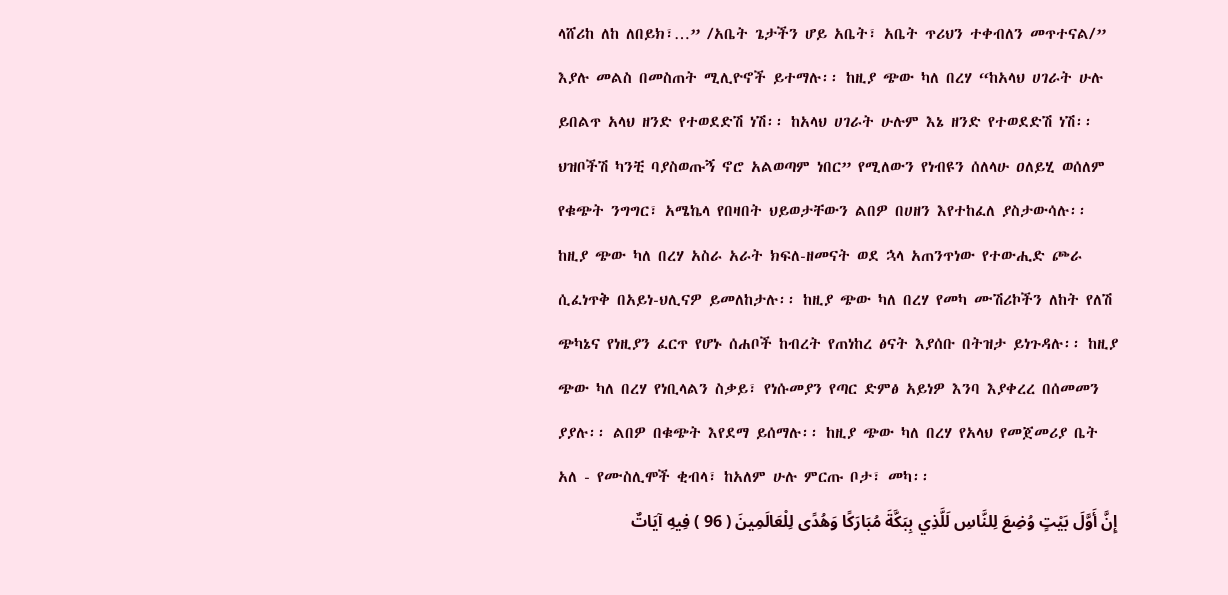ላሸሪከ ለከ ለበይክ፣…” /አቤት ጌታችን ሆይ አቤት፣ አቤት ጥሪህን ተቀብለን መጥተናል/” እያሉ መልስ በመስጠት ሚሊዮኖች ይተማሉ፡፡ ከዚያ ጭው ካለ በረሃ “ከአላህ ሀገራት ሁሉ ይበልጥ አላህ ዘንድ የተወደድሽ ነሽ፡፡ ከአላህ ሀገራት ሁሉም እኔ ዘንድ የተወደድሽ ነሽ፡፡ ህዝቦችሽ ካንቺ ባያስወጡኝ ኖሮ አልወጣም ነበር” የሚለውን የነብዩን ሰለላሁ ዐለይሂ ወሰለም የቁጭት ንግግር፣ አሜኬላ የበዛበት ህይወታቸውን ልበዎ በሀዘን እየተከፈለ ያስታውሳሉ፡፡ ከዚያ ጭው ካለ በረሃ አስራ አራት ክፍለ-ዘመናት ወደ ኋላ አጠንጥነው የተውሒድ ጮራ ሲፈነጥቅ በአይነ-ህሊናዎ ይመለከታሉ፡፡ ከዚያ ጭው ካለ በረሃ የመካ ሙሽሪኮችን ለከት የለሽ ጭካኔና የነዚያን ፈርጥ የሆኑ ሰሐቦች ከብረት የጠነከረ ፅናት እያሰቡ በትዝታ ይነጉዳሉ፡፡ ከዚያ ጭው ካለ በረሃ የነቢላልን ስቃይ፣ የነሱመያን የጣር ድምፅ አይነዎ እንባ እያቀረረ በሰመመን ያያሉ፡፡ ልበዎ በቁጭት እየደማ ይሰማሉ፡፡ ከዚያ ጭው ካለ በረሃ የአላህ የመጀመሪያ ቤት አለ - የሙስሊሞች ቂብላ፣ ከአለም ሁሉ ምርጡ ቦታ፣ መካ፡፡
إِنَّ أَوَّلَ بَيْتٍ وُضِعَ لِلنَّاسِ لَلَّذِي بِبَكَّةَ مُبَارَكًا وَهُدًى لِلْعَالَمِينَ ( 96 ) فِيهِ آيَاتٌ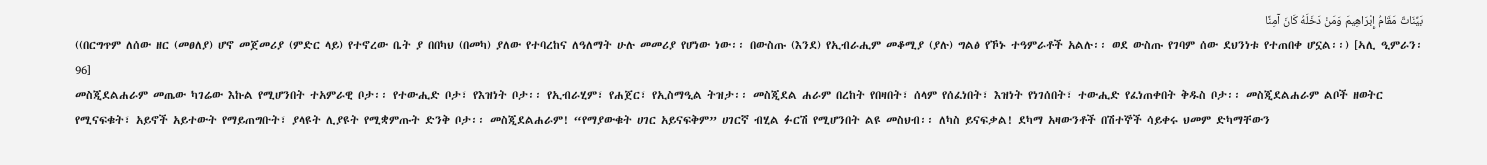بَيِّنَاتٌ مَقَامُ إِبْرَاهِيمَ وَمَنْ دَخَلَهُ كَانَ آمِنًا
((በርግጥም ለሰው ዘር (መፀለያ) ሆኖ መጀመሪያ (ምድር ላይ) የተኖረው ቤት ያ በበካህ (በመካ) ያለው የተባረከና ለዓለማት ሁሉ መመሪያ የሆነው ነው፡፡ በውስጡ (እንደ) የኢብራሒም መቆሚያ (ያሉ) ግልፅ የኾኑ ተዓምራቶች አልሉ፡፡ ወደ ውስጡ የገባም ሰው ደህንነቱ የተጠበቀ ሆኗል፡፡) [ኣሊ ዒምራን፡ 96]
መስጂደልሐራም መጤው ካገሬው እኩል የሚሆንበት ተአምራዊ ቦታ፡፡ የተውሒድ ቦታ፣ የእዝነት ቦታ፡፡ የኢብራሂም፣ የሐጀር፣ የኢስማዒል ትዝታ፡፡ መስጂደል ሐራም በረከት የበዛበት፣ ሰላም የሰፈነበት፣ እዝነት የነገሰበት፣ ተውሒድ የፈነጠቀበት ቅዱስ ቦታ፡፡ መስጂደልሐራም ልቦች ዘወትር የሚናፍቁት፣ አይኖች አይተውት የማይጠግቡት፣ ያላዩት ሊያዩት የሚቋምጡት ድንቅ ቦታ፡፡ መስጂደልሐራም! “የማያውቁት ሀገር አይናፍቅም” ሀገርኛ ብሂል ፉርሽ የሚሆንበት ልዩ መስህብ፡፡ ለካስ ይናፍቃል! ደካማ አዛውንቶች በሽተኞች ሳይቀሩ ህመም ድካማቸውን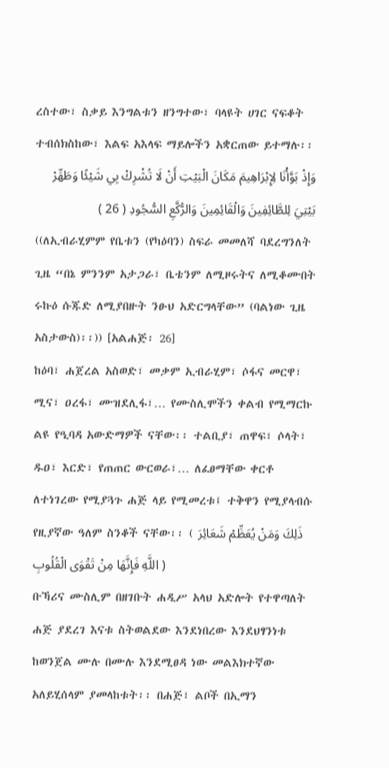ረስተው፣ ስቃይ እንግልቱን ዘንግተው፣ ባላዩት ሀገር ናፍቆት ተብሰክስከው፣ እልፍ አእላፍ ማይሎችን አቋርጠው ይተማሉ፡፡
وَإِذْ بَوَّأْنَا لِإِبْرَاهِيمَ مَكَانَ الْبَيْتِ أَنْ لَا تُشْرِكْ بِي شَيْئًا وَطَهِّرْ بَيْتِيَ لِلطَّائِفِينَ وَالْقَائِمِينَ وَالرُّكَّعِ السُّجُودِ ( 26 )
((ለኢብራሂምም የቤቱን (የካዕባን) ስፍራ መመለሻ ባደረግንለት ጊዜ “በኔ ምንንም አታጋራ፣ ቤቴንም ለሚዞሩትና ለሚቆሙበት ሩኩዕ ሱጁድ ለሚያበዙት ንፁህ አድርግላቸው” (ባልነው ጊዜ አስታውስ)፡፡)) [አልሐጅ፡ 26]
ከዕባ፣ ሐጀረል አስወድ፣ መቃም ኢብራሂም፣ ሶፋና መርዋ፣ ሚና፣ ዐረፋ፣ ሙዝደሊፋ፣… የሙስሊሞችን ቀልብ የሚማርኩ ልዩ የዒባዳ አውድማዎች ናቸው፡፡ ተልቢያ፣ ጠዋፍ፣ ሶላት፣ ዱዐ፣ እርድ፣ የጠጠር ውርወራ፣… ለፈፀማቸው ቀርቶ ለተነገረው የሚያጓጉ ሐጅ ላይ የሚመረቱ፤ ተቅዋን የሚያላብሱ የዚያኛው ዓለም ስንቆች ናቸው፡፡ ( ذَلِكَ وَمَنْ يُعَظِّمْ شَعَائِرَ اللَّهِ فَإِنَّهَا مِنْ تَقْوَى الْقُلُوبِ )
ቡኻሪና ሙስሊም በዘገቡት ሐዲሥ አላህ አድሎት የተዋጣለት ሐጅ ያደረገ እናቱ ስትወልደው እንደነበረው እንደህፃንነቱ ከወንጀል ሙሉ በሙሉ እንደሚፀዳ ነው መልእክተኛው አለይሂሰላም ያመላከቱት፡፡ በሐጅ፣ ልቦች በኢማን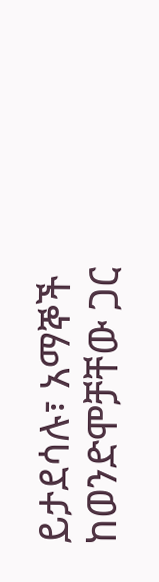ይታደሳሉ፣ አማኞች ከወንድሞቻቸው ጋር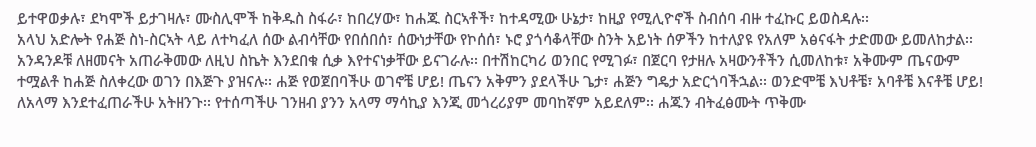ይተዋወቃሉ፣ ደካሞች ይታገዛሉ፣ ሙስሊሞች ከቅዱስ ስፋራ፣ ከበረሃው፣ ከሐጁ ስርኣቶች፣ ከተዳሚው ሁኔታ፣ ከዚያ የሚሊዮኖች ስብሰባ ብዙ ተፈኩር ይወስዳሉ፡፡
አላህ አድሎት የሐጅ ስነ-ስርኣት ላይ ለተካፈለ ሰው ልብሳቸው የበሰበሰ፣ ሰውነታቸው የኮሰሰ፣ ኑሮ ያጎሳቆላቸው ስንት አይነት ሰዎችን ከተለያዩ የአለም አፅናፋት ታድመው ይመለከታል፡፡ አንዳንዶቹ ለዘመናት አጠራቅመው ለዚህ ስኬት እንደበቁ ሲቃ እየተናነቃቸው ይናገራሉ፡፡ በተሽከርካሪ ወንበር የሚገፉ፣ በጀርባ የታዘሉ አዛውንቶችን ሲመለከቱ፣ አቅሙም ጤናውም ተሟልቶ ከሐጅ ስለቀረው ወገን በእጅጉ ያዝናሉ፡፡ ሐጅ የወጀበባችሁ ወገኖቼ ሆይ! ጤናን አቅምን ያደላችሁ ጌታ፣ ሐጅን ግዴታ አድርጎባችኋል፡፡ ወንድሞቼ እህቶቼ፣ አባቶቼ እናቶቼ ሆይ! ለአላማ እንደተፈጠራችሁ አትዘንጉ፡፡ የተሰጣችሁ ገንዘብ ያንን አላማ ማሳኪያ እንጂ መጎረሪያም መባከኛም አይደለም፡፡ ሐጁን ብትፈፅሙት ጥቅሙ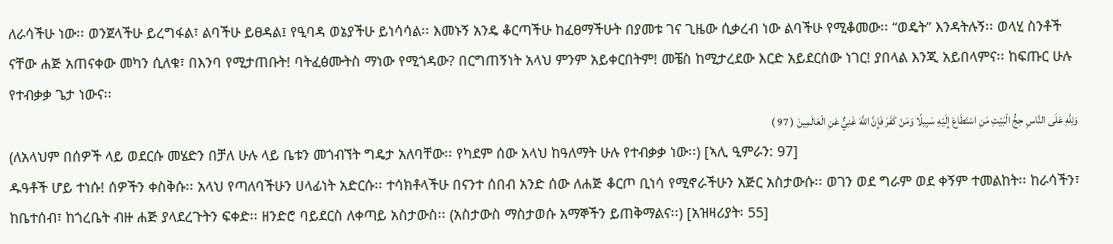ለራሳችሁ ነው፡፡ ወንጀላችሁ ይረግፋል፣ ልባችሁ ይፀዳል፤ የዒባዳ ወኔያችሁ ይነሳሳል፡፡ እመኑኝ አንዴ ቆርጣችሁ ከፈፀማችሁት በያመቱ ገና ጊዜው ሲቃረብ ነው ልባችሁ የሚቆመው፡፡ “ወዴት” እንዳትሉኝ፡፡ ወላሂ ስንቶች ናቸው ሐጅ አጠናቀው መካን ሲለቁ፣ በእንባ የሚታጠቡት! ባትፈፅሙትስ ማነው የሚጎዳው? በርግጠኝነት አላህ ምንም አይቀርበትም! መቼስ ከሚታረደው እርድ አይደርሰው ነገር! ያበላል እንጂ አይበላምና፡፡ ከፍጡር ሁሉ የተብቃቃ ጌታ ነውና፡፡
وَلِلَّهِ عَلَى النَّاسِ حِجُّ الْبَيْتِ مَنِ اسْتَطَاعَ إِلَيْهِ سَبِيلًا وَمَنْ كَفَرَ فَإِنَّ اللَّهَ غَنِيٌّ عَنِ الْعَالَمِينَ ( 97 )
(ለአላህም በሰዎች ላይ ወደርሱ መሄድን በቻለ ሁሉ ላይ ቤቱን መጎብኘት ግዴታ አለባቸው፡፡ የካደም ሰው አላህ ከዓለማት ሁሉ የተብቃቃ ነው፡፡) [ኣሊ ዒምራን: 97]
ዱዓቶች ሆይ ተነሱ! ሰዎችን ቀስቅሱ፡፡ አላህ የጣለባችሁን ሀላፊነት አድርሱ፡፡ ተሳክቶላችሁ በናንተ ሰበብ አንድ ሰው ለሐጅ ቆርጦ ቢነሳ የሚኖራችሁን አጅር አስታውሱ፡፡ ወገን ወደ ግራም ወደ ቀኝም ተመልከት፡፡ ከራሳችን፣ ከቤተሰብ፣ ከጎረቤት ብዙ ሐጅ ያላደረጉትን ፍቀድ፡፡ ዘንድሮ ባይደርስ ለቀጣይ አስታውስ፡፡ (አስታውስ ማስታወሱ አማኞችን ይጠቅማልና፡፡) [አዝዛሪያት፡ 55]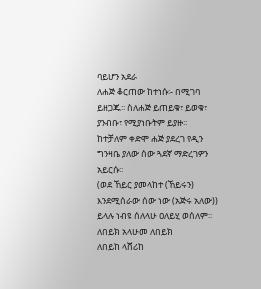ባይሆን አደራ
ለሐጅ ቆርጠው ከተነሱ፡- በሚገባ ይዘጋጁ፡፡ ስለሐጅ ይጠይቁ፣ ይወቁ፣ ያንብቡ፣ የሚያነቡትም ይያዙ፡፡ ከተቻለም ቀድሞ ሐጅ ያደረገ የዲን ግንዛቤ ያለው ሰው ጓደኛ ማድረገዎን አይርሱ፡፡
(ወደ ኸይር ያመላከተ (ኸይሩን) እንደሚሰራው ሰው ነው (አጅሩ አለው)) ይላሉ ነብዩ ሰለላሁ ዐለይሂ ወሰለም፡፡
ለበይክ አላሁመ ለበይክ
ለበይከ ላሸሪከ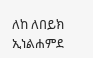ለከ ለበይክ
ኢነልሐምደ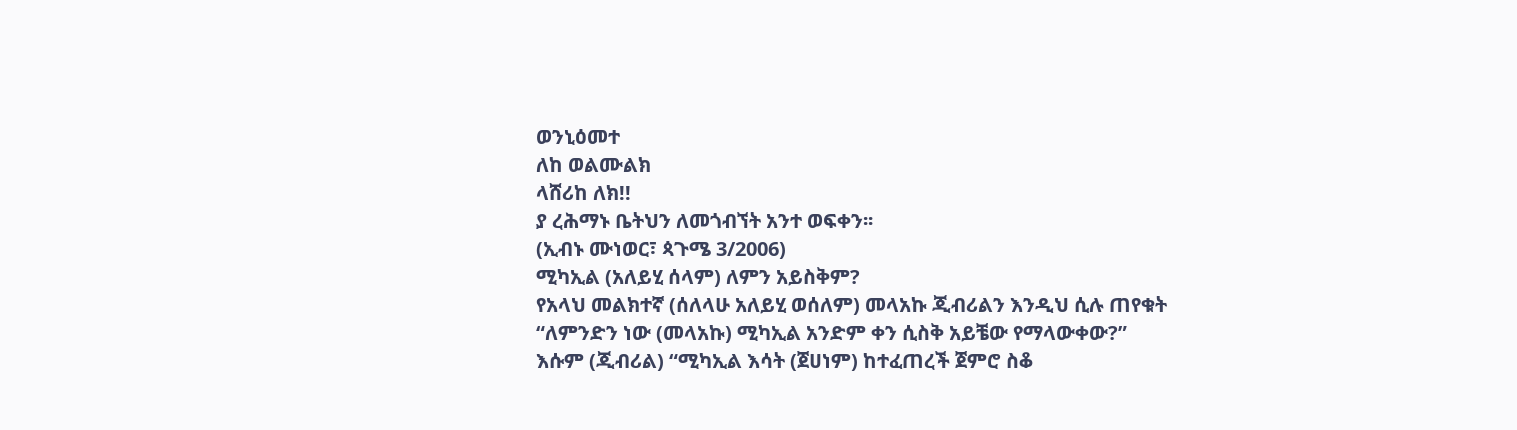ወንኒዕመተ
ለከ ወልሙልክ
ላሸሪከ ለክ!!
ያ ረሕማኑ ቤትህን ለመጎብኘት አንተ ወፍቀን፡፡
(ኢብኑ ሙነወር፣ ጳጉሜ 3/2006)
ሚካኢል (አለይሂ ሰላም) ለምን አይስቅም?
የአላህ መልክተኛ (ሰለላሁ አለይሂ ወሰለም) መላአኩ ጂብሪልን እንዲህ ሲሉ ጠየቁት
“ለምንድን ነው (መላአኩ) ሚካኢል አንድም ቀን ሲስቅ አይቼው የማላውቀው?”
እሱም (ጂብሪል) “ሚካኢል እሳት (ጀሀነም) ከተፈጠረች ጀምሮ ስቆ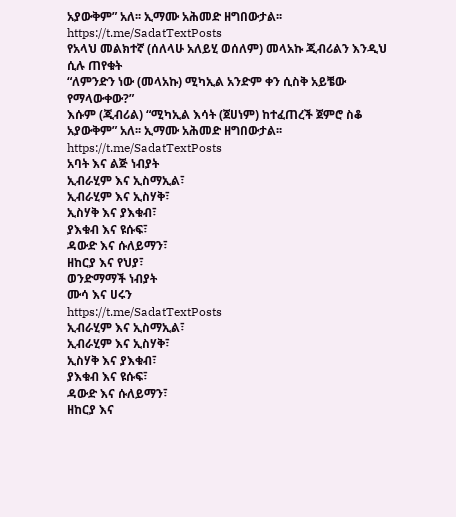አያውቅም” አለ፡፡ ኢማሙ አሕመድ ዘግበውታል፡፡
https://t.me/SadatTextPosts
የአላህ መልክተኛ (ሰለላሁ አለይሂ ወሰለም) መላአኩ ጂብሪልን እንዲህ ሲሉ ጠየቁት
“ለምንድን ነው (መላአኩ) ሚካኢል አንድም ቀን ሲስቅ አይቼው የማላውቀው?”
እሱም (ጂብሪል) “ሚካኢል እሳት (ጀሀነም) ከተፈጠረች ጀምሮ ስቆ አያውቅም” አለ፡፡ ኢማሙ አሕመድ ዘግበውታል፡፡
https://t.me/SadatTextPosts
አባት እና ልጅ ነብያት
ኢብራሂም እና ኢስማኢል፣
ኢብራሂም እና ኢስሃቅ፣
ኢስሃቅ እና ያእቁብ፣
ያእቁብ እና ዩሱፍ፣
ዳውድ እና ሱለይማን፣
ዘከርያ እና የህያ፣
ወንድማማች ነብያት
ሙሳ እና ሀሩን
https://t.me/SadatTextPosts
ኢብራሂም እና ኢስማኢል፣
ኢብራሂም እና ኢስሃቅ፣
ኢስሃቅ እና ያእቁብ፣
ያእቁብ እና ዩሱፍ፣
ዳውድ እና ሱለይማን፣
ዘከርያ እና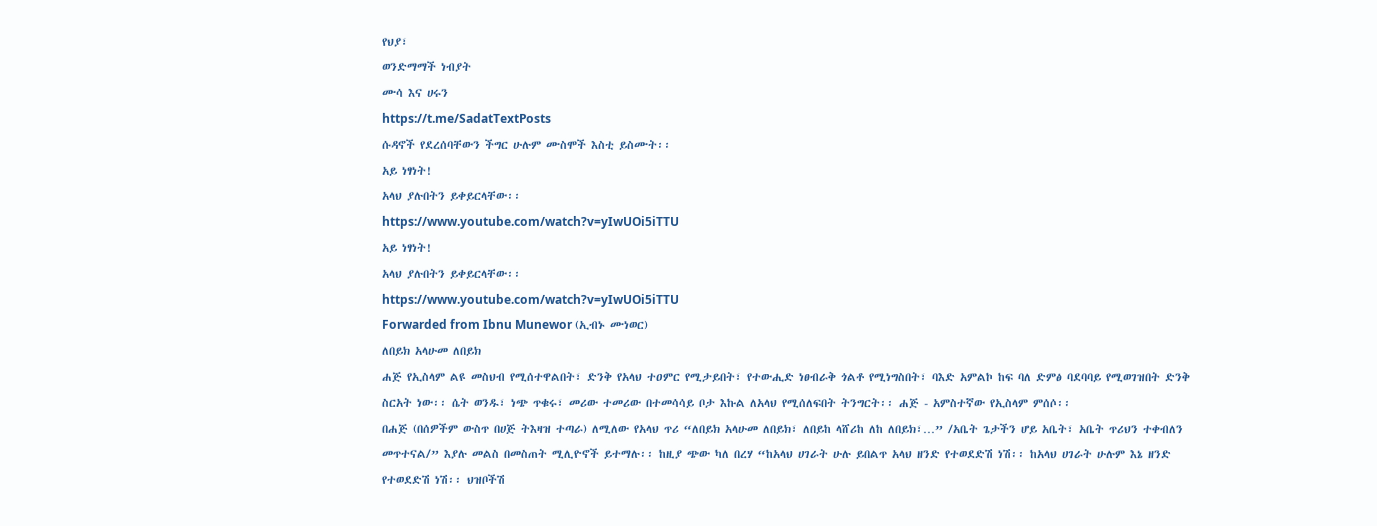የህያ፣
ወንድማማች ነብያት
ሙሳ እና ሀሩን
https://t.me/SadatTextPosts
ሱዳኖች የደረሰባቸውን ችግር ሁሉም ሙስሞች እስቲ ይስሙት፡፡
አይ ነፃነት!
አላህ ያሉበትን ይቀይርላቸው፡፡
https://www.youtube.com/watch?v=yIwUOi5iTTU
አይ ነፃነት!
አላህ ያሉበትን ይቀይርላቸው፡፡
https://www.youtube.com/watch?v=yIwUOi5iTTU
Forwarded from Ibnu Munewor (ኢብኑ ሙነወር)
ለበይክ አላሁመ ለበይክ
ሐጅ የኢስላም ልዩ መስህብ የሚሰተዋልበት፣ ድንቅ የአላህ ተዐምር የሚታይበት፣ የተውሒድ ነፀብራቅ ጎልቶ የሚነግስበት፣ ባእድ አምልኮ ከፍ ባለ ድምፅ ባደባባይ የሚወገዝበት ድንቅ ስርአት ነው፡፡ ሴት ወንዱ፣ ነጭ ጥቁሩ፣ መሪው ተመሪው በተመሳሳይ ቦታ እኩል ለአላህ የሚሰለፍበት ትንግርት፡፡ ሐጅ - አምስተኛው የኢስላም ምሰሶ፡፡
በሐጅ (በሰዎችም ውስጥ በሀጅ ትእዛዝ ተጣራ) ለሚለው የአላህ ጥሪ “ለበይክ አላሁመ ለበይክ፣ ለበይከ ላሸሪከ ለከ ለበይክ፣…” /አቤት ጌታችን ሆይ አቤት፣ አቤት ጥሪህን ተቀብለን መጥተናል/” እያሉ መልስ በመስጠት ሚሊዮኖች ይተማሉ፡፡ ከዚያ ጭው ካለ በረሃ “ከአላህ ሀገራት ሁሉ ይበልጥ አላህ ዘንድ የተወደድሽ ነሽ፡፡ ከአላህ ሀገራት ሁሉም እኔ ዘንድ የተወደድሽ ነሽ፡፡ ህዝቦችሽ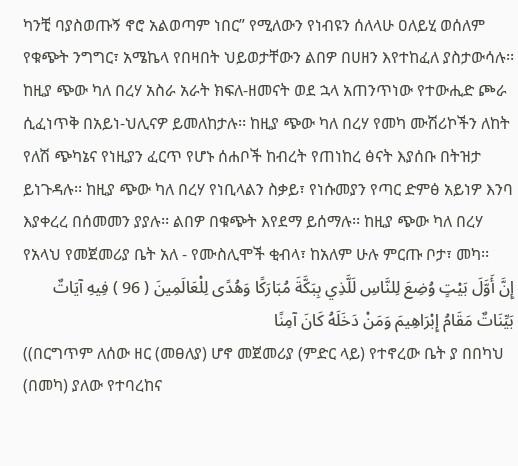ካንቺ ባያስወጡኝ ኖሮ አልወጣም ነበር” የሚለውን የነብዩን ሰለላሁ ዐለይሂ ወሰለም የቁጭት ንግግር፣ አሜኬላ የበዛበት ህይወታቸውን ልበዎ በሀዘን እየተከፈለ ያስታውሳሉ፡፡ ከዚያ ጭው ካለ በረሃ አስራ አራት ክፍለ-ዘመናት ወደ ኋላ አጠንጥነው የተውሒድ ጮራ ሲፈነጥቅ በአይነ-ህሊናዎ ይመለከታሉ፡፡ ከዚያ ጭው ካለ በረሃ የመካ ሙሽሪኮችን ለከት የለሽ ጭካኔና የነዚያን ፈርጥ የሆኑ ሰሐቦች ከብረት የጠነከረ ፅናት እያሰቡ በትዝታ ይነጉዳሉ፡፡ ከዚያ ጭው ካለ በረሃ የነቢላልን ስቃይ፣ የነሱመያን የጣር ድምፅ አይነዎ እንባ እያቀረረ በሰመመን ያያሉ፡፡ ልበዎ በቁጭት እየደማ ይሰማሉ፡፡ ከዚያ ጭው ካለ በረሃ የአላህ የመጀመሪያ ቤት አለ - የሙስሊሞች ቂብላ፣ ከአለም ሁሉ ምርጡ ቦታ፣ መካ፡፡
إِنَّ أَوَّلَ بَيْتٍ وُضِعَ لِلنَّاسِ لَلَّذِي بِبَكَّةَ مُبَارَكًا وَهُدًى لِلْعَالَمِينَ ( 96 ) فِيهِ آيَاتٌ بَيِّنَاتٌ مَقَامُ إِبْرَاهِيمَ وَمَنْ دَخَلَهُ كَانَ آمِنًا
((በርግጥም ለሰው ዘር (መፀለያ) ሆኖ መጀመሪያ (ምድር ላይ) የተኖረው ቤት ያ በበካህ (በመካ) ያለው የተባረከና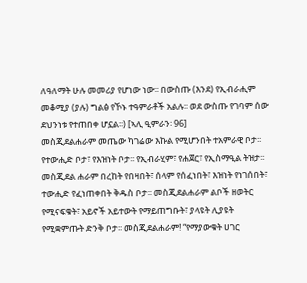ለዓለማት ሁሉ መመሪያ የሆነው ነው፡፡ በውስጡ (እንደ) የኢብራሒም መቆሚያ (ያሉ) ግልፅ የኾኑ ተዓምራቶች አልሉ፡፡ ወደ ውስጡ የገባም ሰው ደህንነቱ የተጠበቀ ሆኗል፡፡) [ኣሊ ዒምራን፡ 96]
መስጂደልሐራም መጤው ካገሬው እኩል የሚሆንበት ተአምራዊ ቦታ፡፡ የተውሒድ ቦታ፣ የእዝነት ቦታ፡፡ የኢብራሂም፣ የሐጀር፣ የኢስማዒል ትዝታ፡፡ መስጂደል ሐራም በረከት የበዛበት፣ ሰላም የሰፈነበት፣ እዝነት የነገሰበት፣ ተውሒድ የፈነጠቀበት ቅዱስ ቦታ፡፡ መስጂደልሐራም ልቦች ዘወትር የሚናፍቁት፣ አይኖች አይተውት የማይጠግቡት፣ ያላዩት ሊያዩት የሚቋምጡት ድንቅ ቦታ፡፡ መስጂደልሐራም! “የማያውቁት ሀገር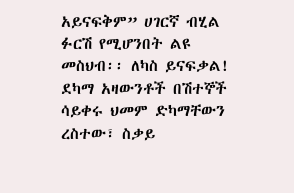አይናፍቅም” ሀገርኛ ብሂል ፉርሽ የሚሆንበት ልዩ መስህብ፡፡ ለካስ ይናፍቃል! ደካማ አዛውንቶች በሽተኞች ሳይቀሩ ህመም ድካማቸውን ረስተው፣ ስቃይ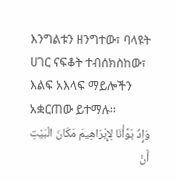እንግልቱን ዘንግተው፣ ባላዩት ሀገር ናፍቆት ተብሰክስከው፣ እልፍ አእላፍ ማይሎችን አቋርጠው ይተማሉ፡፡
وَإِذْ بَوَّأْنَا لِإِبْرَاهِيمَ مَكَانَ الْبَيْتِ أَنْ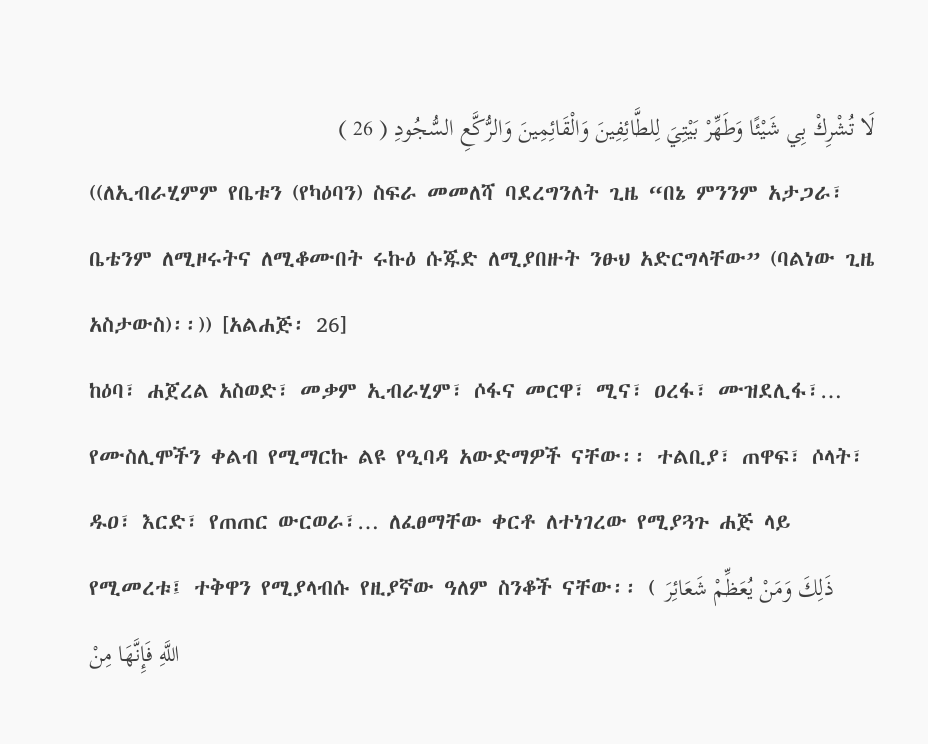لَا تُشْرِكْ بِي شَيْئًا وَطَهِّرْ بَيْتِيَ لِلطَّائِفِينَ وَالْقَائِمِينَ وَالرُّكَّعِ السُّجُودِ ( 26 )
((ለኢብራሂምም የቤቱን (የካዕባን) ስፍራ መመለሻ ባደረግንለት ጊዜ “በኔ ምንንም አታጋራ፣ ቤቴንም ለሚዞሩትና ለሚቆሙበት ሩኩዕ ሱጁድ ለሚያበዙት ንፁህ አድርግላቸው” (ባልነው ጊዜ አስታውስ)፡፡)) [አልሐጅ፡ 26]
ከዕባ፣ ሐጀረል አስወድ፣ መቃም ኢብራሂም፣ ሶፋና መርዋ፣ ሚና፣ ዐረፋ፣ ሙዝደሊፋ፣… የሙስሊሞችን ቀልብ የሚማርኩ ልዩ የዒባዳ አውድማዎች ናቸው፡፡ ተልቢያ፣ ጠዋፍ፣ ሶላት፣ ዱዐ፣ እርድ፣ የጠጠር ውርወራ፣… ለፈፀማቸው ቀርቶ ለተነገረው የሚያጓጉ ሐጅ ላይ የሚመረቱ፤ ተቅዋን የሚያላብሱ የዚያኛው ዓለም ስንቆች ናቸው፡፡ ( ذَلِكَ وَمَنْ يُعَظِّمْ شَعَائِرَ اللَّهِ فَإِنَّهَا مِنْ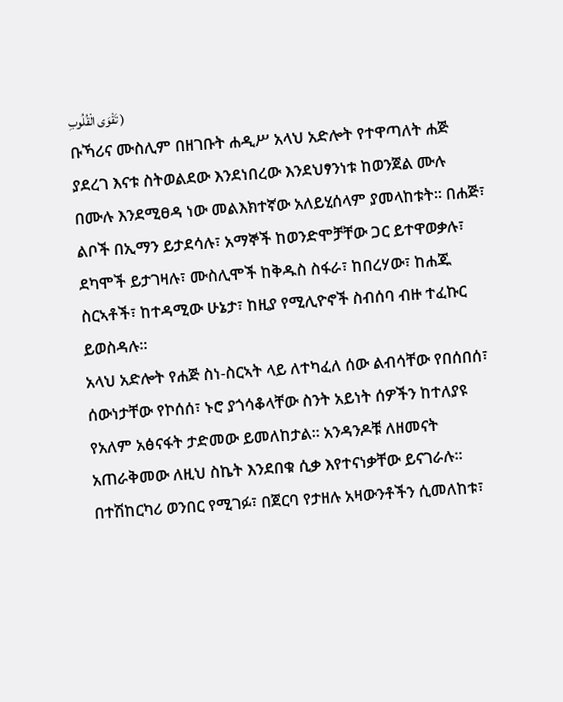تَقْوَى الْقُلُوبِ )
ቡኻሪና ሙስሊም በዘገቡት ሐዲሥ አላህ አድሎት የተዋጣለት ሐጅ ያደረገ እናቱ ስትወልደው እንደነበረው እንደህፃንነቱ ከወንጀል ሙሉ በሙሉ እንደሚፀዳ ነው መልእክተኛው አለይሂሰላም ያመላከቱት፡፡ በሐጅ፣ ልቦች በኢማን ይታደሳሉ፣ አማኞች ከወንድሞቻቸው ጋር ይተዋወቃሉ፣ ደካሞች ይታገዛሉ፣ ሙስሊሞች ከቅዱስ ስፋራ፣ ከበረሃው፣ ከሐጁ ስርኣቶች፣ ከተዳሚው ሁኔታ፣ ከዚያ የሚሊዮኖች ስብሰባ ብዙ ተፈኩር ይወስዳሉ፡፡
አላህ አድሎት የሐጅ ስነ-ስርኣት ላይ ለተካፈለ ሰው ልብሳቸው የበሰበሰ፣ ሰውነታቸው የኮሰሰ፣ ኑሮ ያጎሳቆላቸው ስንት አይነት ሰዎችን ከተለያዩ የአለም አፅናፋት ታድመው ይመለከታል፡፡ አንዳንዶቹ ለዘመናት አጠራቅመው ለዚህ ስኬት እንደበቁ ሲቃ እየተናነቃቸው ይናገራሉ፡፡ በተሽከርካሪ ወንበር የሚገፉ፣ በጀርባ የታዘሉ አዛውንቶችን ሲመለከቱ፣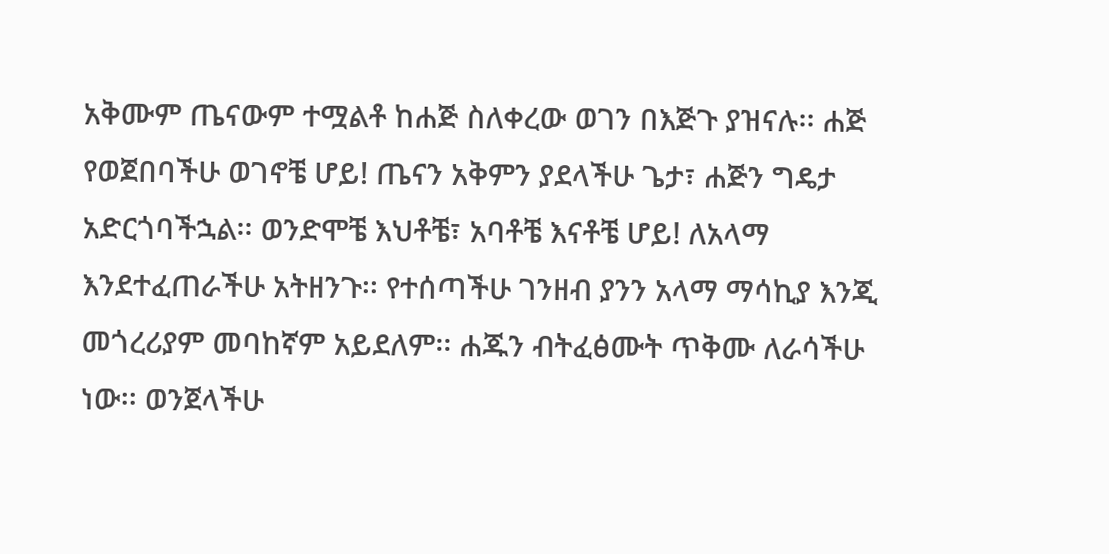አቅሙም ጤናውም ተሟልቶ ከሐጅ ስለቀረው ወገን በእጅጉ ያዝናሉ፡፡ ሐጅ የወጀበባችሁ ወገኖቼ ሆይ! ጤናን አቅምን ያደላችሁ ጌታ፣ ሐጅን ግዴታ አድርጎባችኋል፡፡ ወንድሞቼ እህቶቼ፣ አባቶቼ እናቶቼ ሆይ! ለአላማ እንደተፈጠራችሁ አትዘንጉ፡፡ የተሰጣችሁ ገንዘብ ያንን አላማ ማሳኪያ እንጂ መጎረሪያም መባከኛም አይደለም፡፡ ሐጁን ብትፈፅሙት ጥቅሙ ለራሳችሁ ነው፡፡ ወንጀላችሁ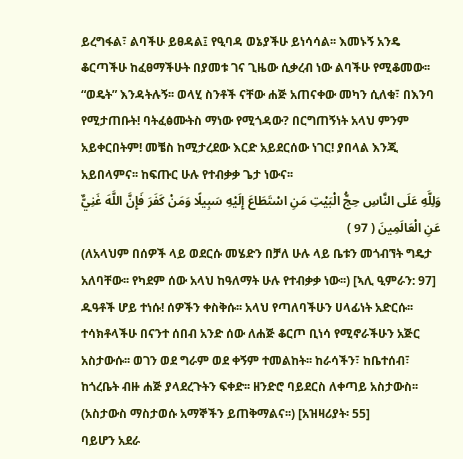ይረግፋል፣ ልባችሁ ይፀዳል፤ የዒባዳ ወኔያችሁ ይነሳሳል፡፡ እመኑኝ አንዴ ቆርጣችሁ ከፈፀማችሁት በያመቱ ገና ጊዜው ሲቃረብ ነው ልባችሁ የሚቆመው፡፡ “ወዴት” እንዳትሉኝ፡፡ ወላሂ ስንቶች ናቸው ሐጅ አጠናቀው መካን ሲለቁ፣ በእንባ የሚታጠቡት! ባትፈፅሙትስ ማነው የሚጎዳው? በርግጠኝነት አላህ ምንም አይቀርበትም! መቼስ ከሚታረደው እርድ አይደርሰው ነገር! ያበላል እንጂ አይበላምና፡፡ ከፍጡር ሁሉ የተብቃቃ ጌታ ነውና፡፡
وَلِلَّهِ عَلَى النَّاسِ حِجُّ الْبَيْتِ مَنِ اسْتَطَاعَ إِلَيْهِ سَبِيلًا وَمَنْ كَفَرَ فَإِنَّ اللَّهَ غَنِيٌّ عَنِ الْعَالَمِينَ ( 97 )
(ለአላህም በሰዎች ላይ ወደርሱ መሄድን በቻለ ሁሉ ላይ ቤቱን መጎብኘት ግዴታ አለባቸው፡፡ የካደም ሰው አላህ ከዓለማት ሁሉ የተብቃቃ ነው፡፡) [ኣሊ ዒምራን: 97]
ዱዓቶች ሆይ ተነሱ! ሰዎችን ቀስቅሱ፡፡ አላህ የጣለባችሁን ሀላፊነት አድርሱ፡፡ ተሳክቶላችሁ በናንተ ሰበብ አንድ ሰው ለሐጅ ቆርጦ ቢነሳ የሚኖራችሁን አጅር አስታውሱ፡፡ ወገን ወደ ግራም ወደ ቀኝም ተመልከት፡፡ ከራሳችን፣ ከቤተሰብ፣ ከጎረቤት ብዙ ሐጅ ያላደረጉትን ፍቀድ፡፡ ዘንድሮ ባይደርስ ለቀጣይ አስታውስ፡፡ (አስታውስ ማስታወሱ አማኞችን ይጠቅማልና፡፡) [አዝዛሪያት፡ 55]
ባይሆን አደራ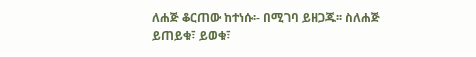ለሐጅ ቆርጠው ከተነሱ፡- በሚገባ ይዘጋጁ፡፡ ስለሐጅ ይጠይቁ፣ ይወቁ፣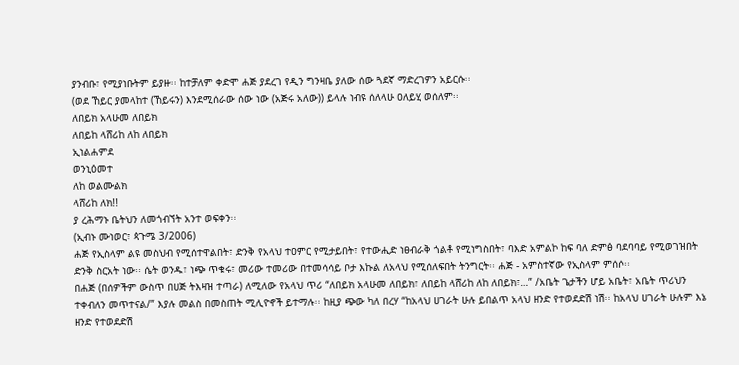ያንብቡ፣ የሚያነቡትም ይያዙ፡፡ ከተቻለም ቀድሞ ሐጅ ያደረገ የዲን ግንዛቤ ያለው ሰው ጓደኛ ማድረገዎን አይርሱ፡፡
(ወደ ኸይር ያመላከተ (ኸይሩን) እንደሚሰራው ሰው ነው (አጅሩ አለው)) ይላሉ ነብዩ ሰለላሁ ዐለይሂ ወሰለም፡፡
ለበይክ አላሁመ ለበይክ
ለበይከ ላሸሪከ ለከ ለበይክ
ኢነልሐምደ
ወንኒዕመተ
ለከ ወልሙልክ
ላሸሪከ ለክ!!
ያ ረሕማኑ ቤትህን ለመጎብኘት አንተ ወፍቀን፡፡
(ኢብኑ ሙነወር፣ ጳጉሜ 3/2006)
ሐጅ የኢስላም ልዩ መስህብ የሚሰተዋልበት፣ ድንቅ የአላህ ተዐምር የሚታይበት፣ የተውሒድ ነፀብራቅ ጎልቶ የሚነግስበት፣ ባእድ አምልኮ ከፍ ባለ ድምፅ ባደባባይ የሚወገዝበት ድንቅ ስርአት ነው፡፡ ሴት ወንዱ፣ ነጭ ጥቁሩ፣ መሪው ተመሪው በተመሳሳይ ቦታ እኩል ለአላህ የሚሰለፍበት ትንግርት፡፡ ሐጅ - አምስተኛው የኢስላም ምሰሶ፡፡
በሐጅ (በሰዎችም ውስጥ በሀጅ ትእዛዝ ተጣራ) ለሚለው የአላህ ጥሪ “ለበይክ አላሁመ ለበይክ፣ ለበይከ ላሸሪከ ለከ ለበይክ፣…” /አቤት ጌታችን ሆይ አቤት፣ አቤት ጥሪህን ተቀብለን መጥተናል/” እያሉ መልስ በመስጠት ሚሊዮኖች ይተማሉ፡፡ ከዚያ ጭው ካለ በረሃ “ከአላህ ሀገራት ሁሉ ይበልጥ አላህ ዘንድ የተወደድሽ ነሽ፡፡ ከአላህ ሀገራት ሁሉም እኔ ዘንድ የተወደድሽ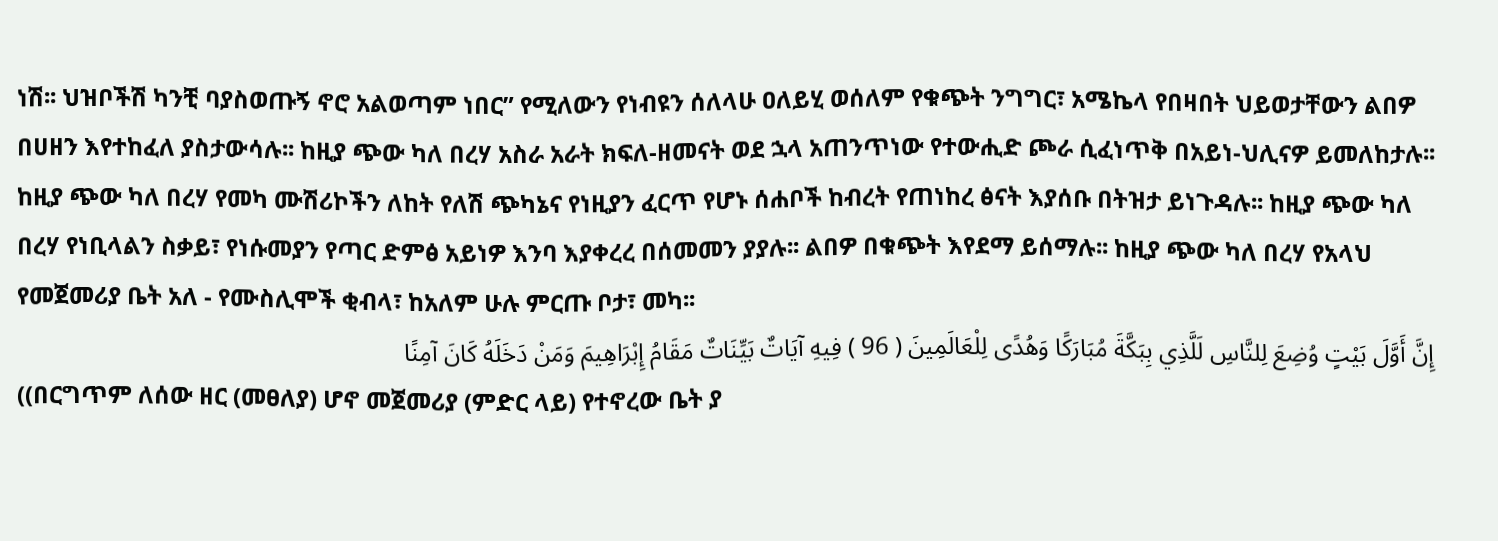ነሽ፡፡ ህዝቦችሽ ካንቺ ባያስወጡኝ ኖሮ አልወጣም ነበር” የሚለውን የነብዩን ሰለላሁ ዐለይሂ ወሰለም የቁጭት ንግግር፣ አሜኬላ የበዛበት ህይወታቸውን ልበዎ በሀዘን እየተከፈለ ያስታውሳሉ፡፡ ከዚያ ጭው ካለ በረሃ አስራ አራት ክፍለ-ዘመናት ወደ ኋላ አጠንጥነው የተውሒድ ጮራ ሲፈነጥቅ በአይነ-ህሊናዎ ይመለከታሉ፡፡ ከዚያ ጭው ካለ በረሃ የመካ ሙሽሪኮችን ለከት የለሽ ጭካኔና የነዚያን ፈርጥ የሆኑ ሰሐቦች ከብረት የጠነከረ ፅናት እያሰቡ በትዝታ ይነጉዳሉ፡፡ ከዚያ ጭው ካለ በረሃ የነቢላልን ስቃይ፣ የነሱመያን የጣር ድምፅ አይነዎ እንባ እያቀረረ በሰመመን ያያሉ፡፡ ልበዎ በቁጭት እየደማ ይሰማሉ፡፡ ከዚያ ጭው ካለ በረሃ የአላህ የመጀመሪያ ቤት አለ - የሙስሊሞች ቂብላ፣ ከአለም ሁሉ ምርጡ ቦታ፣ መካ፡፡
إِنَّ أَوَّلَ بَيْتٍ وُضِعَ لِلنَّاسِ لَلَّذِي بِبَكَّةَ مُبَارَكًا وَهُدًى لِلْعَالَمِينَ ( 96 ) فِيهِ آيَاتٌ بَيِّنَاتٌ مَقَامُ إِبْرَاهِيمَ وَمَنْ دَخَلَهُ كَانَ آمِنًا
((በርግጥም ለሰው ዘር (መፀለያ) ሆኖ መጀመሪያ (ምድር ላይ) የተኖረው ቤት ያ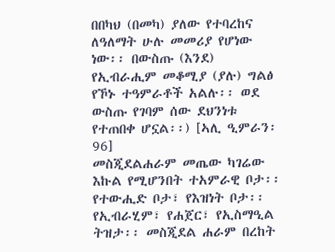በበካህ (በመካ) ያለው የተባረከና ለዓለማት ሁሉ መመሪያ የሆነው ነው፡፡ በውስጡ (እንደ) የኢብራሒም መቆሚያ (ያሉ) ግልፅ የኾኑ ተዓምራቶች አልሉ፡፡ ወደ ውስጡ የገባም ሰው ደህንነቱ የተጠበቀ ሆኗል፡፡) [ኣሊ ዒምራን፡ 96]
መስጂደልሐራም መጤው ካገሬው እኩል የሚሆንበት ተአምራዊ ቦታ፡፡ የተውሒድ ቦታ፣ የእዝነት ቦታ፡፡ የኢብራሂም፣ የሐጀር፣ የኢስማዒል ትዝታ፡፡ መስጂደል ሐራም በረከት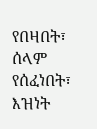የበዛበት፣ ሰላም የሰፈነበት፣ እዝነት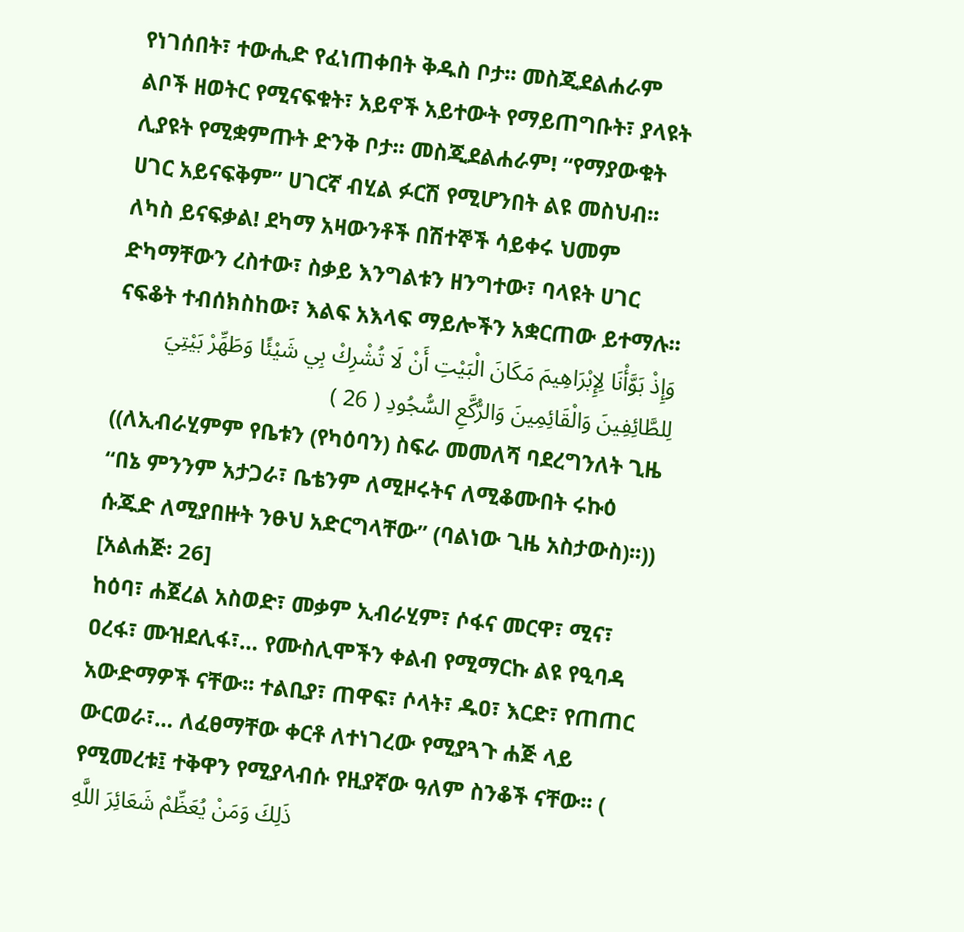የነገሰበት፣ ተውሒድ የፈነጠቀበት ቅዱስ ቦታ፡፡ መስጂደልሐራም ልቦች ዘወትር የሚናፍቁት፣ አይኖች አይተውት የማይጠግቡት፣ ያላዩት ሊያዩት የሚቋምጡት ድንቅ ቦታ፡፡ መስጂደልሐራም! “የማያውቁት ሀገር አይናፍቅም” ሀገርኛ ብሂል ፉርሽ የሚሆንበት ልዩ መስህብ፡፡ ለካስ ይናፍቃል! ደካማ አዛውንቶች በሽተኞች ሳይቀሩ ህመም ድካማቸውን ረስተው፣ ስቃይ እንግልቱን ዘንግተው፣ ባላዩት ሀገር ናፍቆት ተብሰክስከው፣ እልፍ አእላፍ ማይሎችን አቋርጠው ይተማሉ፡፡
وَإِذْ بَوَّأْنَا لِإِبْرَاهِيمَ مَكَانَ الْبَيْتِ أَنْ لَا تُشْرِكْ بِي شَيْئًا وَطَهِّرْ بَيْتِيَ لِلطَّائِفِينَ وَالْقَائِمِينَ وَالرُّكَّعِ السُّجُودِ ( 26 )
((ለኢብራሂምም የቤቱን (የካዕባን) ስፍራ መመለሻ ባደረግንለት ጊዜ “በኔ ምንንም አታጋራ፣ ቤቴንም ለሚዞሩትና ለሚቆሙበት ሩኩዕ ሱጁድ ለሚያበዙት ንፁህ አድርግላቸው” (ባልነው ጊዜ አስታውስ)፡፡)) [አልሐጅ፡ 26]
ከዕባ፣ ሐጀረል አስወድ፣ መቃም ኢብራሂም፣ ሶፋና መርዋ፣ ሚና፣ ዐረፋ፣ ሙዝደሊፋ፣… የሙስሊሞችን ቀልብ የሚማርኩ ልዩ የዒባዳ አውድማዎች ናቸው፡፡ ተልቢያ፣ ጠዋፍ፣ ሶላት፣ ዱዐ፣ እርድ፣ የጠጠር ውርወራ፣… ለፈፀማቸው ቀርቶ ለተነገረው የሚያጓጉ ሐጅ ላይ የሚመረቱ፤ ተቅዋን የሚያላብሱ የዚያኛው ዓለም ስንቆች ናቸው፡፡ ( ذَلِكَ وَمَنْ يُعَظِّمْ شَعَائِرَ اللَّهِ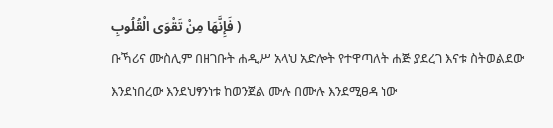فَإِنَّهَا مِنْ تَقْوَى الْقُلُوبِ )
ቡኻሪና ሙስሊም በዘገቡት ሐዲሥ አላህ አድሎት የተዋጣለት ሐጅ ያደረገ እናቱ ስትወልደው እንደነበረው እንደህፃንነቱ ከወንጀል ሙሉ በሙሉ እንደሚፀዳ ነው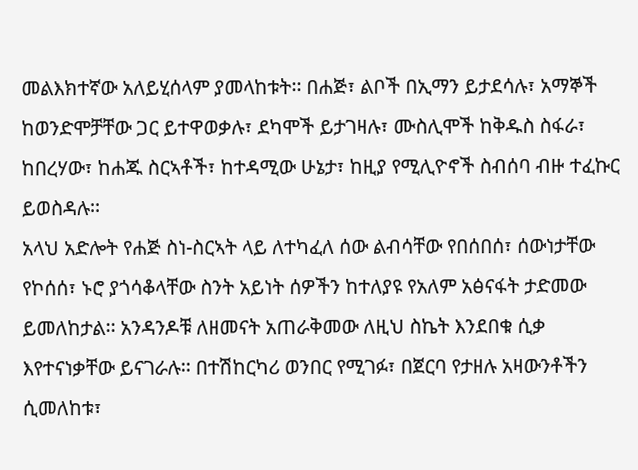መልእክተኛው አለይሂሰላም ያመላከቱት፡፡ በሐጅ፣ ልቦች በኢማን ይታደሳሉ፣ አማኞች ከወንድሞቻቸው ጋር ይተዋወቃሉ፣ ደካሞች ይታገዛሉ፣ ሙስሊሞች ከቅዱስ ስፋራ፣ ከበረሃው፣ ከሐጁ ስርኣቶች፣ ከተዳሚው ሁኔታ፣ ከዚያ የሚሊዮኖች ስብሰባ ብዙ ተፈኩር ይወስዳሉ፡፡
አላህ አድሎት የሐጅ ስነ-ስርኣት ላይ ለተካፈለ ሰው ልብሳቸው የበሰበሰ፣ ሰውነታቸው የኮሰሰ፣ ኑሮ ያጎሳቆላቸው ስንት አይነት ሰዎችን ከተለያዩ የአለም አፅናፋት ታድመው ይመለከታል፡፡ አንዳንዶቹ ለዘመናት አጠራቅመው ለዚህ ስኬት እንደበቁ ሲቃ እየተናነቃቸው ይናገራሉ፡፡ በተሽከርካሪ ወንበር የሚገፉ፣ በጀርባ የታዘሉ አዛውንቶችን ሲመለከቱ፣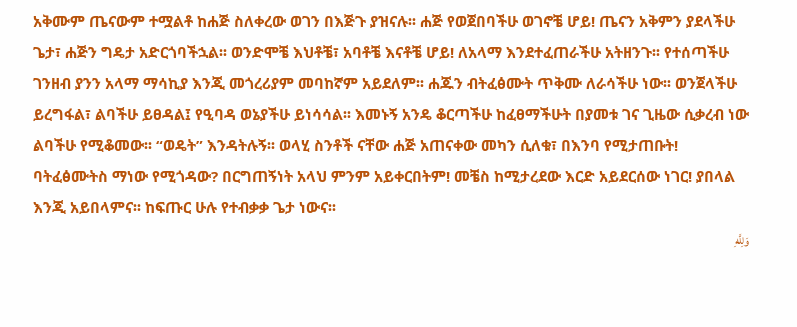አቅሙም ጤናውም ተሟልቶ ከሐጅ ስለቀረው ወገን በእጅጉ ያዝናሉ፡፡ ሐጅ የወጀበባችሁ ወገኖቼ ሆይ! ጤናን አቅምን ያደላችሁ ጌታ፣ ሐጅን ግዴታ አድርጎባችኋል፡፡ ወንድሞቼ እህቶቼ፣ አባቶቼ እናቶቼ ሆይ! ለአላማ እንደተፈጠራችሁ አትዘንጉ፡፡ የተሰጣችሁ ገንዘብ ያንን አላማ ማሳኪያ እንጂ መጎረሪያም መባከኛም አይደለም፡፡ ሐጁን ብትፈፅሙት ጥቅሙ ለራሳችሁ ነው፡፡ ወንጀላችሁ ይረግፋል፣ ልባችሁ ይፀዳል፤ የዒባዳ ወኔያችሁ ይነሳሳል፡፡ እመኑኝ አንዴ ቆርጣችሁ ከፈፀማችሁት በያመቱ ገና ጊዜው ሲቃረብ ነው ልባችሁ የሚቆመው፡፡ “ወዴት” እንዳትሉኝ፡፡ ወላሂ ስንቶች ናቸው ሐጅ አጠናቀው መካን ሲለቁ፣ በእንባ የሚታጠቡት! ባትፈፅሙትስ ማነው የሚጎዳው? በርግጠኝነት አላህ ምንም አይቀርበትም! መቼስ ከሚታረደው እርድ አይደርሰው ነገር! ያበላል እንጂ አይበላምና፡፡ ከፍጡር ሁሉ የተብቃቃ ጌታ ነውና፡፡
وَلِلَّهِ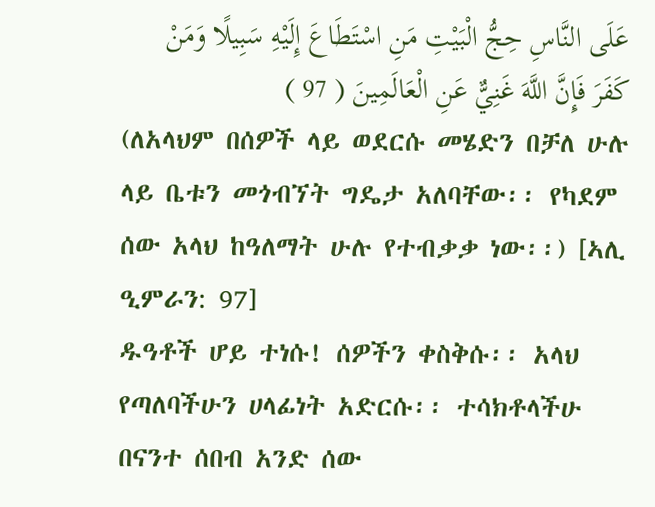عَلَى النَّاسِ حِجُّ الْبَيْتِ مَنِ اسْتَطَاعَ إِلَيْهِ سَبِيلًا وَمَنْ كَفَرَ فَإِنَّ اللَّهَ غَنِيٌّ عَنِ الْعَالَمِينَ ( 97 )
(ለአላህም በሰዎች ላይ ወደርሱ መሄድን በቻለ ሁሉ ላይ ቤቱን መጎብኘት ግዴታ አለባቸው፡፡ የካደም ሰው አላህ ከዓለማት ሁሉ የተብቃቃ ነው፡፡) [ኣሊ ዒምራን: 97]
ዱዓቶች ሆይ ተነሱ! ሰዎችን ቀስቅሱ፡፡ አላህ የጣለባችሁን ሀላፊነት አድርሱ፡፡ ተሳክቶላችሁ በናንተ ሰበብ አንድ ሰው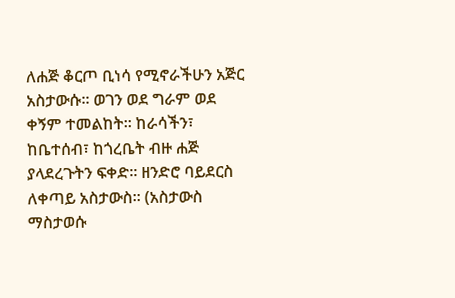ለሐጅ ቆርጦ ቢነሳ የሚኖራችሁን አጅር አስታውሱ፡፡ ወገን ወደ ግራም ወደ ቀኝም ተመልከት፡፡ ከራሳችን፣ ከቤተሰብ፣ ከጎረቤት ብዙ ሐጅ ያላደረጉትን ፍቀድ፡፡ ዘንድሮ ባይደርስ ለቀጣይ አስታውስ፡፡ (አስታውስ ማስታወሱ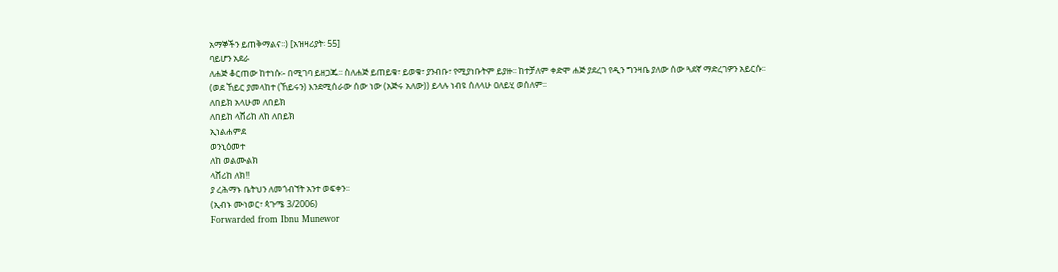አማኞችን ይጠቅማልና፡፡) [አዝዛሪያት፡ 55]
ባይሆን አደራ
ለሐጅ ቆርጠው ከተነሱ፡- በሚገባ ይዘጋጁ፡፡ ስለሐጅ ይጠይቁ፣ ይወቁ፣ ያንብቡ፣ የሚያነቡትም ይያዙ፡፡ ከተቻለም ቀድሞ ሐጅ ያደረገ የዲን ግንዛቤ ያለው ሰው ጓደኛ ማድረገዎን አይርሱ፡፡
(ወደ ኸይር ያመላከተ (ኸይሩን) እንደሚሰራው ሰው ነው (አጅሩ አለው)) ይላሉ ነብዩ ሰለላሁ ዐለይሂ ወሰለም፡፡
ለበይክ አላሁመ ለበይክ
ለበይከ ላሸሪከ ለከ ለበይክ
ኢነልሐምደ
ወንኒዕመተ
ለከ ወልሙልክ
ላሸሪከ ለክ!!
ያ ረሕማኑ ቤትህን ለመጎብኘት አንተ ወፍቀን፡፡
(ኢብኑ ሙነወር፣ ጳጉሜ 3/2006)
Forwarded from Ibnu Munewor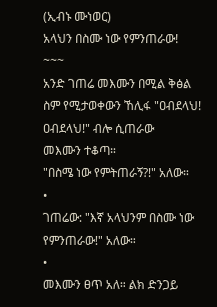(ኢብኑ ሙነወር)
አላህን በስሙ ነው የምንጠራው!
~~~
አንድ ገጠሬ መእሙን በሚል ቅፅል ስም የሚታወቀውን ኸሊፋ "ዐብደላህ! ዐብደላህ!" ብሎ ሲጠራው
መእሙን ተቆጣ።
"በስሜ ነው የምትጠራኝ?!" አለው።
•
ገጠሬው: "እኛ አላህንም በስሙ ነው የምንጠራው!" አለው።
•
መእሙን ፀጥ አለ። ልክ ድንጋይ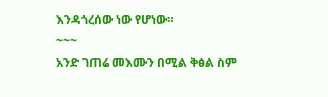እንዳጎረሰው ነው የሆነው።
~~~
አንድ ገጠሬ መእሙን በሚል ቅፅል ስም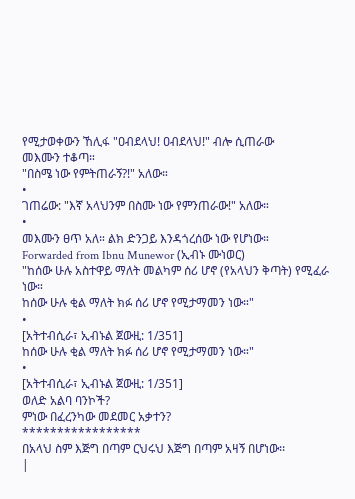የሚታወቀውን ኸሊፋ "ዐብደላህ! ዐብደላህ!" ብሎ ሲጠራው
መእሙን ተቆጣ።
"በስሜ ነው የምትጠራኝ?!" አለው።
•
ገጠሬው: "እኛ አላህንም በስሙ ነው የምንጠራው!" አለው።
•
መእሙን ፀጥ አለ። ልክ ድንጋይ እንዳጎረሰው ነው የሆነው።
Forwarded from Ibnu Munewor (ኢብኑ ሙነወር)
"ከሰው ሁሉ አስተዋይ ማለት መልካም ሰሪ ሆኖ (የአላህን ቅጣት) የሚፈራ ነው።
ከሰው ሁሉ ቂል ማለት ክፉ ሰሪ ሆኖ የሚታማመን ነው።"
•
[አትተብሲራ፣ ኢብኑል ጀውዚ: 1/351]
ከሰው ሁሉ ቂል ማለት ክፉ ሰሪ ሆኖ የሚታማመን ነው።"
•
[አትተብሲራ፣ ኢብኑል ጀውዚ: 1/351]
ወለድ አልባ ባንኮች?
ምነው በፈረንካው መደመር አቃተን?
*****************
በአላህ ስም እጅግ በጣም ርህሩህ እጅግ በጣም አዛኝ በሆነው፡፡
|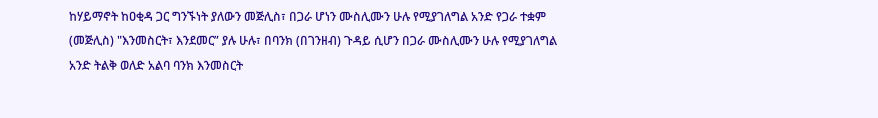ከሃይማኖት ከዐቂዳ ጋር ግንኙነት ያለውን መጅሊስ፣ በጋራ ሆነን ሙስሊሙን ሁሉ የሚያገለግል አንድ የጋራ ተቋም (መጅሊስ) "እንመስርት፣ እንደመር” ያሉ ሁሉ፣ በባንክ (በገንዘብ) ጉዳይ ሲሆን በጋራ ሙስሊሙን ሁሉ የሚያገለግል አንድ ትልቅ ወለድ አልባ ባንክ እንመስርት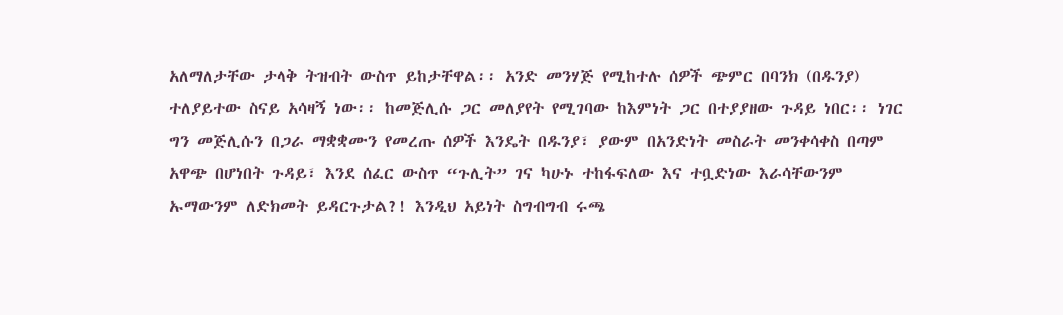አለማለታቸው ታላቅ ትዝብት ውስጥ ይከታቸዋል፡፡ አንድ መንሃጅ የሚከተሉ ሰዎች ጭምር በባንክ (በዱንያ) ተለያይተው ስናይ አሳዛኝ ነው፡፡ ከመጅሊሱ ጋር መለያየት የሚገባው ከእምነት ጋር በተያያዘው ጉዳይ ነበር፡፡ ነገር ግን መጅሊሱን በጋራ ማቋቋሙን የመረጡ ሰዎች እንዴት በዱንያ፣ ያውም በአንድነት መስራት መንቀሳቀስ በጣም አዋጭ በሆነበት ጉዳይ፣ እንደ ሰፈር ውስጥ “ጉሊት” ገና ካሁኑ ተከፋፍለው እና ተቧድነው እራሳቸውንም ኡማውንም ለድክመት ይዳርጉታል?! እንዲህ አይነት ስግብግብ ሩጫ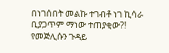በነገሰበት መልኩ ተገብቶ ነገ ኪሳራ ቢያጋጥም ማነው ተጠያቂው?!
የመጅሊሱን ጉዳይ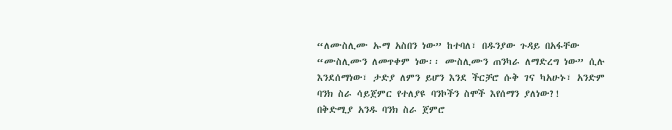“ለሙስሊሙ ኡማ አስበን ነው” ከተባለ፣ በዱንያው ጉዳይ በአፋቸው “ሙስሊሙን ለመጥቀም ነው፡፡ ሙስሊሙን ጠንካራ ለማድረግ ነው” ሲሉ እንደሰማነው፣ ታድያ ለምን ይሆን እንደ ችርቻሮ ሱቅ ገና ካአሁኑ፣ አንድም ባንክ ስራ ሳይጀምር የተለያዩ ባንኮችን ስሞች እየሰማን ያለነው?!
በቅድሚያ አንዱ ባንክ ስራ ጀምሮ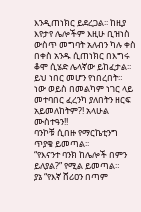እንዲጠነክር ይደረጋል፡፡ ከዚያ እየታየ ሌሎችም እዚሁ ቢዝነስ ውስጥ መግባት አለብን ካሉ ቀስ በቀስ አንዱ ሲጠነክር በእግሩ ቆሞ ሲሄድ ሌላኛው ይከፈታል፡፡ ይህ ነበር መሆን የነበረበት።
ነው ወይስ በመልካም ነገር ላይ መተባበር ፈረንካ ያለበትን ዘርፍ አይመለከትም?! አላሁል ሙስተዓን!!
ባንኮቹ ሲበዙ የማርኬቲንግ ጥያቄ ይመጣል፡፡
“የእናንተ ባንክ ከሌሎች በምን ይለያል?” የሚል ይመጣል።
ያኔ “የእኛ ሸሪዐን በጣም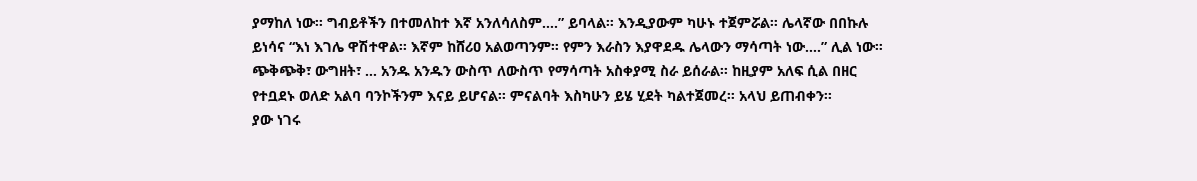ያማከለ ነው፡፡ ግብይቶችን በተመለከተ እኛ አንለሳለስም….” ይባላል። እንዲያውም ካሁኑ ተጀምሯል። ሌላኛው በበኩሉ ይነሳና “እነ እገሌ ዋሽተዋል፡፡ እኛም ከሸሪዐ አልወጣንም። የምን እራስን እያዋደዱ ሌላውን ማሳጣት ነው….” ሊል ነው።
ጭቅጭቅ፣ ውግዘት፣ … አንዱ አንዱን ውስጥ ለውስጥ የማሳጣት አስቀያሚ ስራ ይሰራል፡፡ ከዚያም አለፍ ሲል በዘር የተቧደኑ ወለድ አልባ ባንኮችንም እናይ ይሆናል፡፡ ምናልባት እስካሁን ይሄ ሂደት ካልተጀመረ። አላህ ይጠብቀን፡፡
ያው ነገሩ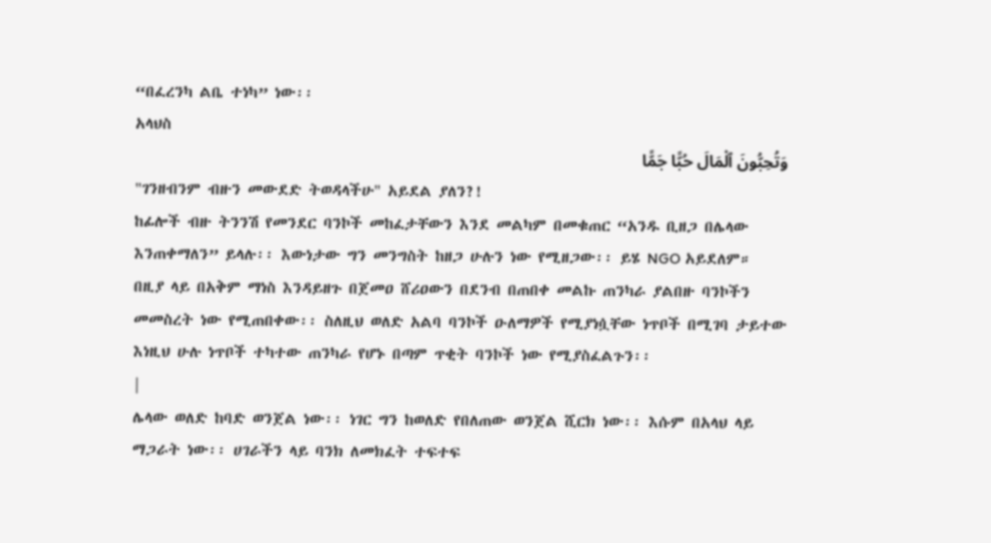“በፈረንካ ልቤ ተነካ” ነው፡፡
አላህስ
وَتُحِبُّونَ ٱلْمَالَ حُبًّا جَمًّا
"ገንዘብንም ብዙን መውደድ ትወዳላችሁ" አይደል ያለን?!
ከፊሎች ብዙ ትንንሽ የመንደር ባንኮች መከፈታቸውን እንደ መልካም በመቁጠር “አንዱ ቢዘጋ በሌላው እንጠቀማለን” ይላሉ፡፡ እውነታው ግን መንግስት ከዘጋ ሁሉን ነው የሚዘጋው፡፡ ይሄ NGO አይደለም።
በዚያ ላይ በአቅም ማነስ እንዳይዘጉ በጀመዐ ሸሪዐውን በደንብ በጠበቀ መልኩ ጠንካራ ያልበዙ ባንኮችን መመስረት ነው የሚጠበቀው፡፡ ስለዚህ ወለድ አልባ ባንኮች ዑለማዎች የሚያነሷቸው ነጥቦች በሚገባ ታይተው እነዚህ ሁሉ ነጥቦች ተካተው ጠንካራ የሆኑ በጣም ጥቂት ባንኮች ነው የሚያስፈልጉን፡፡
|
ሌላው ወለድ ከባድ ወንጀል ነው፡፡ ነገር ግን ከወለድ የበለጠው ወንጀል ሺርክ ነው፡፡ እሱም በአላህ ላይ ማጋራት ነው፡፡ ሀገራችን ላይ ባንክ ለመክፈት ተፍተፍ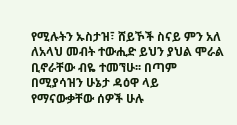የሚሉትን ኡስታዝ፣ ሸይኾች ስናይ ምን አለ ለአላህ መብት ተውሒድ ይህን ያህል ሞራል ቢኖራቸው ብዬ ተመኘሁ፡፡ በጣም በሚያሳዝን ሁኔታ ዳዕዋ ላይ የማናውቃቸው ሰዎች ሁሉ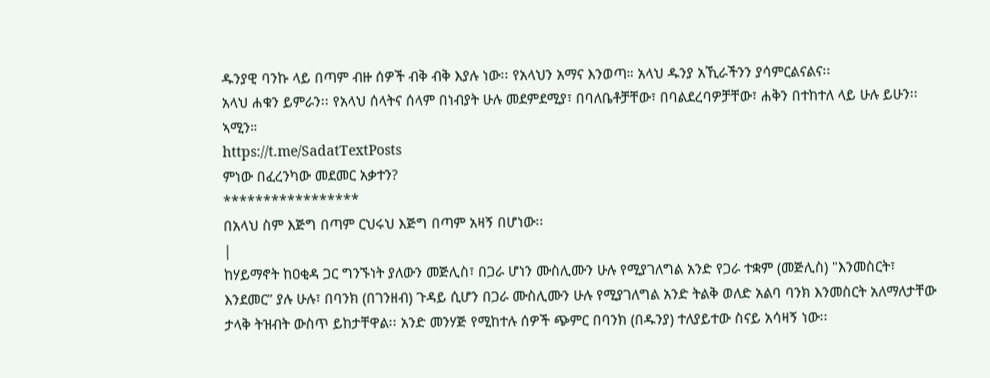ዱንያዊ ባንኩ ላይ በጣም ብዙ ሰዎች ብቅ ብቅ እያሉ ነው፡፡ የአላህን አማና እንወጣ። አላህ ዱንያ አኺራችንን ያሳምርልናልና፡፡
አላህ ሐቁን ይምራን፡፡ የአላህ ሰላትና ሰላም በነብያት ሁሉ መደምደሚያ፣ በባለቤቶቻቸው፣ በባልደረባዎቻቸው፣ ሐቅን በተከተለ ላይ ሁሉ ይሁን፡፡ ኣሚን።
https://t.me/SadatTextPosts
ምነው በፈረንካው መደመር አቃተን?
*****************
በአላህ ስም እጅግ በጣም ርህሩህ እጅግ በጣም አዛኝ በሆነው፡፡
|
ከሃይማኖት ከዐቂዳ ጋር ግንኙነት ያለውን መጅሊስ፣ በጋራ ሆነን ሙስሊሙን ሁሉ የሚያገለግል አንድ የጋራ ተቋም (መጅሊስ) "እንመስርት፣ እንደመር” ያሉ ሁሉ፣ በባንክ (በገንዘብ) ጉዳይ ሲሆን በጋራ ሙስሊሙን ሁሉ የሚያገለግል አንድ ትልቅ ወለድ አልባ ባንክ እንመስርት አለማለታቸው ታላቅ ትዝብት ውስጥ ይከታቸዋል፡፡ አንድ መንሃጅ የሚከተሉ ሰዎች ጭምር በባንክ (በዱንያ) ተለያይተው ስናይ አሳዛኝ ነው፡፡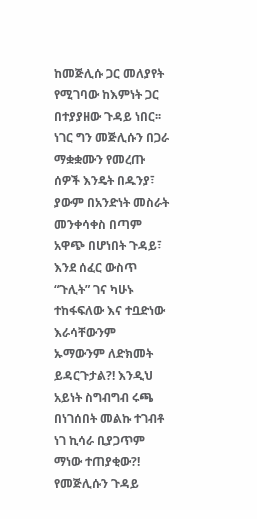ከመጅሊሱ ጋር መለያየት የሚገባው ከእምነት ጋር በተያያዘው ጉዳይ ነበር፡፡ ነገር ግን መጅሊሱን በጋራ ማቋቋሙን የመረጡ ሰዎች እንዴት በዱንያ፣ ያውም በአንድነት መስራት መንቀሳቀስ በጣም አዋጭ በሆነበት ጉዳይ፣ እንደ ሰፈር ውስጥ “ጉሊት” ገና ካሁኑ ተከፋፍለው እና ተቧድነው እራሳቸውንም ኡማውንም ለድክመት ይዳርጉታል?! እንዲህ አይነት ስግብግብ ሩጫ በነገሰበት መልኩ ተገብቶ ነገ ኪሳራ ቢያጋጥም ማነው ተጠያቂው?!
የመጅሊሱን ጉዳይ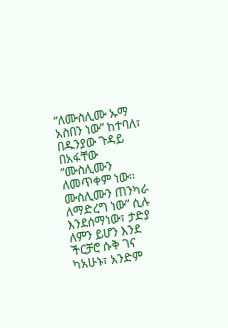“ለሙስሊሙ ኡማ አስበን ነው” ከተባለ፣ በዱንያው ጉዳይ በአፋቸው “ሙስሊሙን ለመጥቀም ነው፡፡ ሙስሊሙን ጠንካራ ለማድረግ ነው” ሲሉ እንደሰማነው፣ ታድያ ለምን ይሆን እንደ ችርቻሮ ሱቅ ገና ካአሁኑ፣ አንድም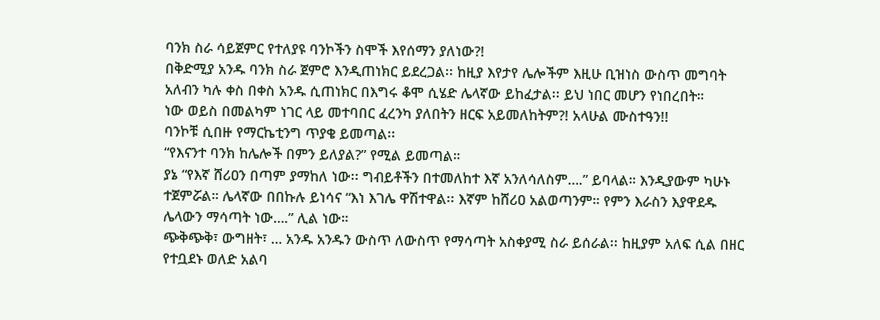ባንክ ስራ ሳይጀምር የተለያዩ ባንኮችን ስሞች እየሰማን ያለነው?!
በቅድሚያ አንዱ ባንክ ስራ ጀምሮ እንዲጠነክር ይደረጋል፡፡ ከዚያ እየታየ ሌሎችም እዚሁ ቢዝነስ ውስጥ መግባት አለብን ካሉ ቀስ በቀስ አንዱ ሲጠነክር በእግሩ ቆሞ ሲሄድ ሌላኛው ይከፈታል፡፡ ይህ ነበር መሆን የነበረበት።
ነው ወይስ በመልካም ነገር ላይ መተባበር ፈረንካ ያለበትን ዘርፍ አይመለከትም?! አላሁል ሙስተዓን!!
ባንኮቹ ሲበዙ የማርኬቲንግ ጥያቄ ይመጣል፡፡
“የእናንተ ባንክ ከሌሎች በምን ይለያል?” የሚል ይመጣል።
ያኔ “የእኛ ሸሪዐን በጣም ያማከለ ነው፡፡ ግብይቶችን በተመለከተ እኛ አንለሳለስም….” ይባላል። እንዲያውም ካሁኑ ተጀምሯል። ሌላኛው በበኩሉ ይነሳና “እነ እገሌ ዋሽተዋል፡፡ እኛም ከሸሪዐ አልወጣንም። የምን እራስን እያዋደዱ ሌላውን ማሳጣት ነው….” ሊል ነው።
ጭቅጭቅ፣ ውግዘት፣ … አንዱ አንዱን ውስጥ ለውስጥ የማሳጣት አስቀያሚ ስራ ይሰራል፡፡ ከዚያም አለፍ ሲል በዘር የተቧደኑ ወለድ አልባ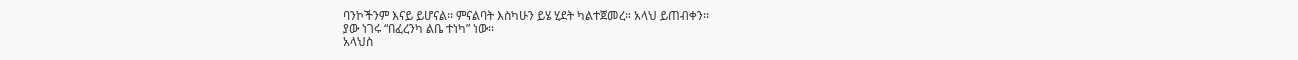ባንኮችንም እናይ ይሆናል፡፡ ምናልባት እስካሁን ይሄ ሂደት ካልተጀመረ። አላህ ይጠብቀን፡፡
ያው ነገሩ “በፈረንካ ልቤ ተነካ” ነው፡፡
አላህስ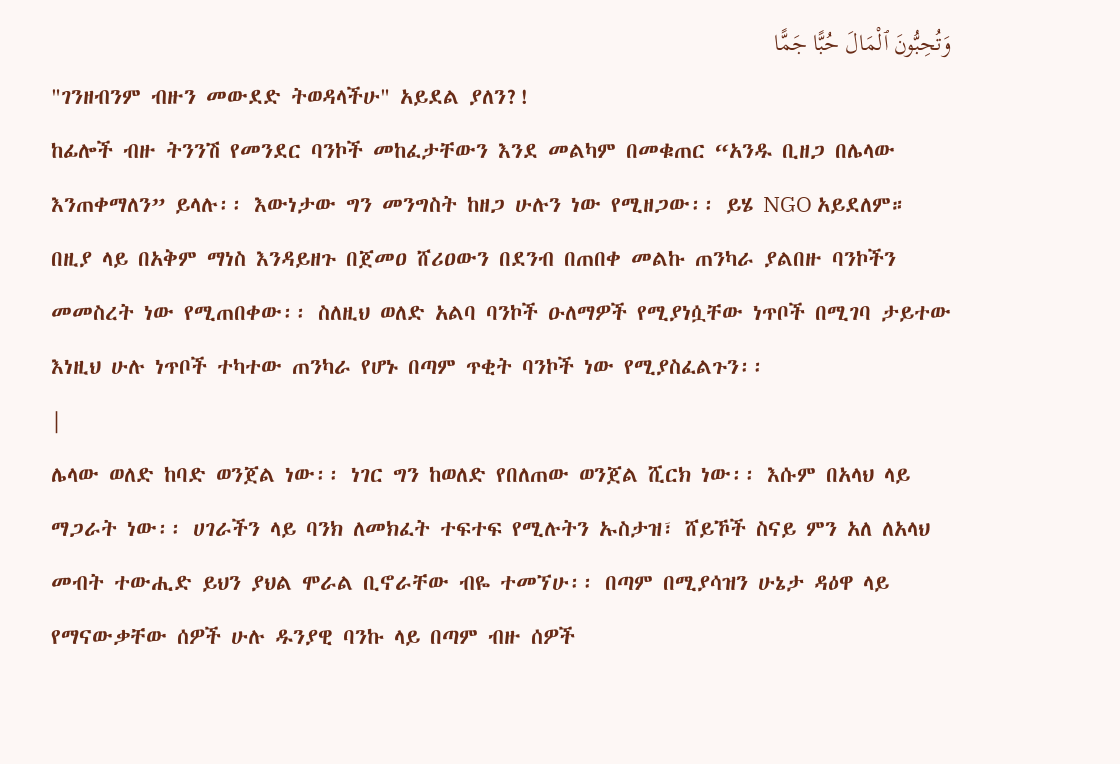وَتُحِبُّونَ ٱلْمَالَ حُبًّا جَمًّا
"ገንዘብንም ብዙን መውደድ ትወዳላችሁ" አይደል ያለን?!
ከፊሎች ብዙ ትንንሽ የመንደር ባንኮች መከፈታቸውን እንደ መልካም በመቁጠር “አንዱ ቢዘጋ በሌላው እንጠቀማለን” ይላሉ፡፡ እውነታው ግን መንግስት ከዘጋ ሁሉን ነው የሚዘጋው፡፡ ይሄ NGO አይደለም።
በዚያ ላይ በአቅም ማነስ እንዳይዘጉ በጀመዐ ሸሪዐውን በደንብ በጠበቀ መልኩ ጠንካራ ያልበዙ ባንኮችን መመስረት ነው የሚጠበቀው፡፡ ስለዚህ ወለድ አልባ ባንኮች ዑለማዎች የሚያነሷቸው ነጥቦች በሚገባ ታይተው እነዚህ ሁሉ ነጥቦች ተካተው ጠንካራ የሆኑ በጣም ጥቂት ባንኮች ነው የሚያስፈልጉን፡፡
|
ሌላው ወለድ ከባድ ወንጀል ነው፡፡ ነገር ግን ከወለድ የበለጠው ወንጀል ሺርክ ነው፡፡ እሱም በአላህ ላይ ማጋራት ነው፡፡ ሀገራችን ላይ ባንክ ለመክፈት ተፍተፍ የሚሉትን ኡስታዝ፣ ሸይኾች ስናይ ምን አለ ለአላህ መብት ተውሒድ ይህን ያህል ሞራል ቢኖራቸው ብዬ ተመኘሁ፡፡ በጣም በሚያሳዝን ሁኔታ ዳዕዋ ላይ የማናውቃቸው ሰዎች ሁሉ ዱንያዊ ባንኩ ላይ በጣም ብዙ ሰዎች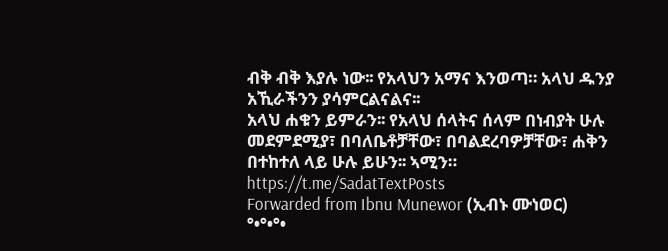ብቅ ብቅ እያሉ ነው፡፡ የአላህን አማና እንወጣ። አላህ ዱንያ አኺራችንን ያሳምርልናልና፡፡
አላህ ሐቁን ይምራን፡፡ የአላህ ሰላትና ሰላም በነብያት ሁሉ መደምደሚያ፣ በባለቤቶቻቸው፣ በባልደረባዎቻቸው፣ ሐቅን በተከተለ ላይ ሁሉ ይሁን፡፡ ኣሚን።
https://t.me/SadatTextPosts
Forwarded from Ibnu Munewor (ኢብኑ ሙነወር)
°•°•°•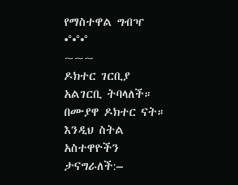የማስተዋል ግብዣ •°•°•°
~~~
ዶክተር ገርቢያ አልገርቢ ትባላለች። በሙያዋ ዶክተር ናት። እንዲህ ስትል አስተዋዮችን ታናግራለች:–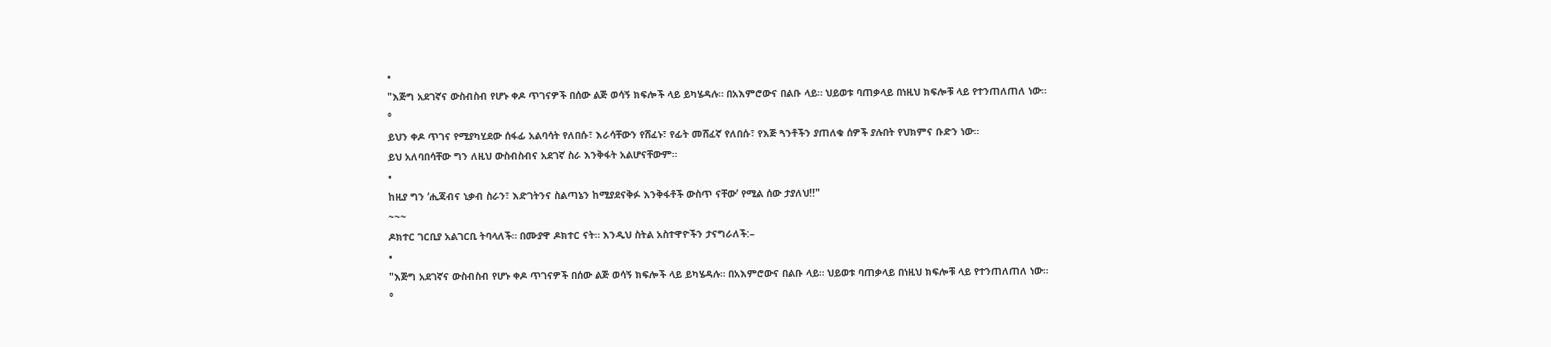•
"እጅግ አደገኛና ውስብስብ የሆኑ ቀዶ ጥገናዎች በሰው ልጅ ወሳኝ ክፍሎች ላይ ይካሄዳሉ። በአእምሮውና በልቡ ላይ። ህይወቱ ባጠቃላይ በነዚህ ክፍሎቹ ላይ የተንጠለጠለ ነው።
°
ይህን ቀዶ ጥገና የሚያካሂደው ሰፋፊ አልባሳት የለበሱ፣ እራሳቸውን የሸፈኑ፣ የፊት መሸፈኛ የለበሱ፣ የእጅ ጓንቶችን ያጠለቁ ሰዎች ያሉበት የህክምና ቡድን ነው።
ይህ አለባበሳቸው ግን ለዚህ ውስብስብና አደገኛ ስራ እንቅፋት አልሆናቸውም።
•
ከዚያ ግን ‘ሒጃብና ኒቃብ ስራን፣ እድገትንና ስልጣኔን ከሚያደናቅፉ እንቅፋቶች ውስጥ ናቸው’ የሚል ሰው ታያለህ!!"
~~~
ዶክተር ገርቢያ አልገርቢ ትባላለች። በሙያዋ ዶክተር ናት። እንዲህ ስትል አስተዋዮችን ታናግራለች:–
•
"እጅግ አደገኛና ውስብስብ የሆኑ ቀዶ ጥገናዎች በሰው ልጅ ወሳኝ ክፍሎች ላይ ይካሄዳሉ። በአእምሮውና በልቡ ላይ። ህይወቱ ባጠቃላይ በነዚህ ክፍሎቹ ላይ የተንጠለጠለ ነው።
°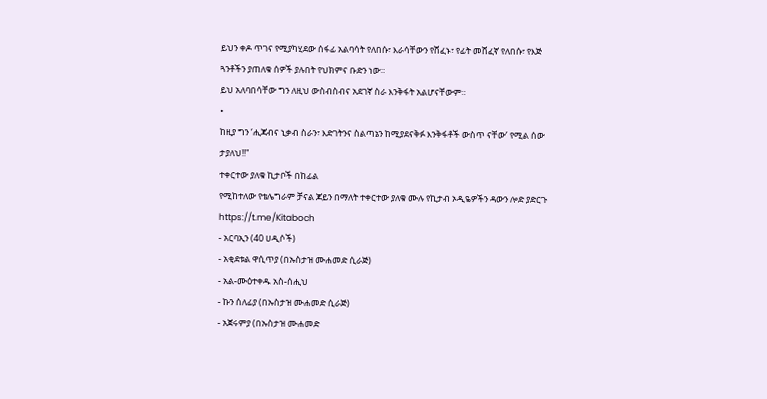ይህን ቀዶ ጥገና የሚያካሂደው ሰፋፊ አልባሳት የለበሱ፣ እራሳቸውን የሸፈኑ፣ የፊት መሸፈኛ የለበሱ፣ የእጅ ጓንቶችን ያጠለቁ ሰዎች ያሉበት የህክምና ቡድን ነው።
ይህ አለባበሳቸው ግን ለዚህ ውስብስብና አደገኛ ስራ እንቅፋት አልሆናቸውም።
•
ከዚያ ግን ‘ሒጃብና ኒቃብ ስራን፣ እድገትንና ስልጣኔን ከሚያደናቅፉ እንቅፋቶች ውስጥ ናቸው’ የሚል ሰው ታያለህ!!"
ተቀርተው ያለቁ ኪታቦች በከፊል
የሚከተለው የቴሌግራም ቻናል ጆይን በማለት ተቀርተው ያለቁ ሙሉ የኪታብ ኦዲዬዎችን ዳውን ሎድ ያድርጉ
https://t.me/Kitaboch
- አርባኢን (40 ሀዲሶች)
- አቂደቱል ዋሲጥያ (በኡስታዝ ሙሐመድ ሲራጅ)
- አል-ሙዕተቀዱ አስ-ሰሒህ
- ኩን ሰለፊያ (በኡስታዝ ሙሐመድ ሲራጅ)
- አጀሩምያ (በኡስታዝ ሙሐመድ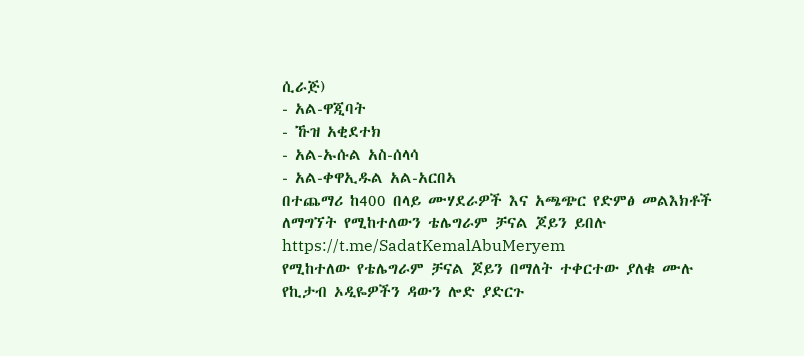ሲራጅ)
- አል-ዋጂባት
- ኹዝ አቂደተክ
- አል-ኡሱል አስ-ሰላሳ
- አል-ቀዋኢዱል አል-አርበኣ
በተጨማሪ ከ400 በላይ ሙሃደራዎች እና አጫጭር የድምፅ መልእክቶች ለማግኘት የሚከተለውን ቴሌግራም ቻናል ጆይን ይበሉ
https://t.me/SadatKemalAbuMeryem
የሚከተለው የቴሌግራም ቻናል ጆይን በማለት ተቀርተው ያለቁ ሙሉ የኪታብ ኦዲዬዎችን ዳውን ሎድ ያድርጉ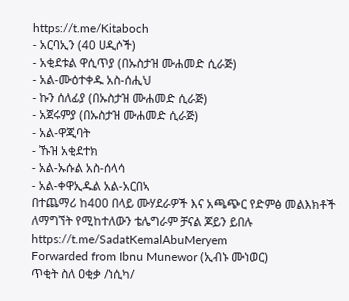https://t.me/Kitaboch
- አርባኢን (40 ሀዲሶች)
- አቂደቱል ዋሲጥያ (በኡስታዝ ሙሐመድ ሲራጅ)
- አል-ሙዕተቀዱ አስ-ሰሒህ
- ኩን ሰለፊያ (በኡስታዝ ሙሐመድ ሲራጅ)
- አጀሩምያ (በኡስታዝ ሙሐመድ ሲራጅ)
- አል-ዋጂባት
- ኹዝ አቂደተክ
- አል-ኡሱል አስ-ሰላሳ
- አል-ቀዋኢዱል አል-አርበኣ
በተጨማሪ ከ400 በላይ ሙሃደራዎች እና አጫጭር የድምፅ መልእክቶች ለማግኘት የሚከተለውን ቴሌግራም ቻናል ጆይን ይበሉ
https://t.me/SadatKemalAbuMeryem
Forwarded from Ibnu Munewor (ኢብኑ ሙነወር)
ጥቂት ስለ ዐቂቃ /ነሲካ/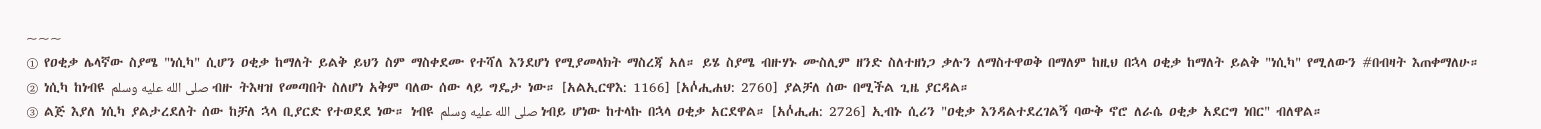~~~
① የዐቂቃ ሌላኛው ስያሜ "ነሲካ" ሲሆን ዐቂቃ ከማለት ይልቅ ይህን ስም ማስቀደሙ የተሻለ እንደሆነ የሚያመላክት ማስረጃ አለ። ይሄ ስያሜ ብዙሃኑ ሙስሊም ዘንድ ስለተዘነጋ ቃሉን ለማስተዋወቅ በማለም ከዚህ በኋላ ዐቂቃ ከማለት ይልቅ "ነሲካ" የሚለውን #በብዛት እጠቀማለሁ።
② ነሲካ ከነብዩ صلى الله عليه وسلم ብዙ ትእዛዝ የመጣበት ስለሆነ አቅም ባለው ሰው ላይ ግዴታ ነው። [አልኢርዋእ: 1166] [አሶ፞ሒሐህ: 2760] ያልቻለ ሰው በሚችል ጊዜ ያርዳል።
③ ልጅ እያለ ነሲካ ያልታረደለት ሰው ከቻለ ኋላ ቢያርድ የተወደደ ነው። ነብዩ صلى الله عليه وسلم ነብይ ሆነው ከተላኩ በኋላ ዐቂቃ አርደዋል። [አሶ፞ሒሐ: 2726] ኢብኑ ሲሪን "ዐቂቃ እንዳልተደረገልኝ ባውቅ ኖሮ ለራሴ ዐቂቃ አደርግ ነበር" ብለዋል።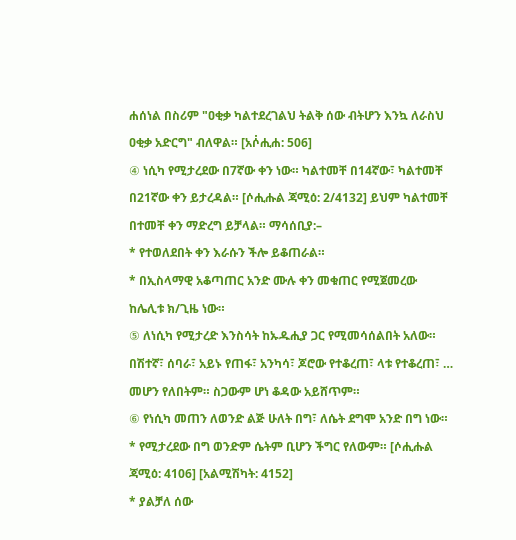ሐሰነል በስሪም "ዐቂቃ ካልተደረገልህ ትልቅ ሰው ብትሆን እንኳ ለራስህ ዐቂቃ አድርግ" ብለዋል። [አሶ፞ሒሐ: 506]
④ ነሲካ የሚታረደው በ7ኛው ቀን ነው። ካልተመቸ በ14ኛው፣ ካልተመቸ በ21ኛው ቀን ይታረዳል። [ሶሒሑል ጃሚዕ: 2/4132] ይህም ካልተመቸ በተመቸ ቀን ማድረግ ይቻላል። ማሳሰቢያ:–
* የተወለደበት ቀን እራሱን ችሎ ይቆጠራል።
* በኢስላማዊ አቆጣጠር አንድ ሙሉ ቀን መቁጠር የሚጀመረው ከሌሊቱ ክ/ጊዜ ነው።
⑤ ለነሲካ የሚታረድ እንስሳት ከኡዱሒያ ጋር የሚመሳሰልበት አለው። በሽተኛ፣ ሰባራ፣ አይኑ የጠፋ፣ አንካሳ፣ ጆሮው የተቆረጠ፣ ላቱ የተቆረጠ፣ … መሆን የለበትም። ስጋውም ሆነ ቆዳው አይሸጥም።
⑥ የነሲካ መጠን ለወንድ ልጅ ሁለት በግ፣ ለሴት ደግሞ አንድ በግ ነው።
* የሚታረደው በግ ወንድም ሴትም ቢሆን ችግር የለውም። [ሶሒሑል ጃሚዕ: 4106] [አልሚሽካት: 4152]
* ያልቻለ ሰው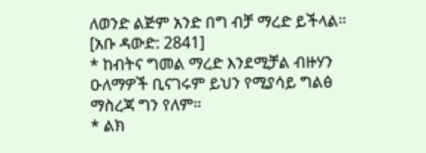ለወንድ ልጅም አንድ በግ ብቻ ማረድ ይችላል። [አቡ ዳውድ: 2841]
* ከብትና ግመል ማረድ እንደሚቻል ብዙሃን ዑለማዎች ቢናገሩም ይህን የሚያሳይ ግልፅ ማስረጃ ግን የለም።
* ልክ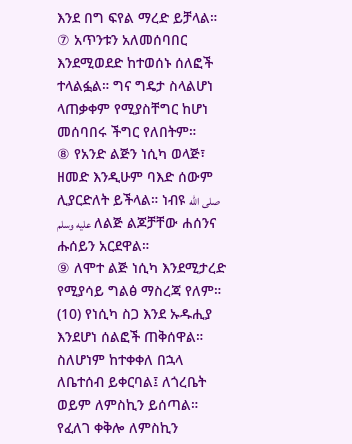እንደ በግ ፍየል ማረድ ይቻላል።
⑦ አጥንቱን አለመሰባበር እንደሚወደድ ከተወሰኑ ሰለፎች ተላልፏል። ግና ግዴታ ስላልሆነ ላጠቃቀም የሚያስቸግር ከሆነ መሰባበሩ ችግር የለበትም።
⑧ የአንድ ልጅን ነሲካ ወላጅ፣ ዘመድ እንዲሁም ባእድ ሰውም ሊያርድለት ይችላል። ነብዩ صلى الله عليه وسلم ለልጅ ልጆቻቸው ሐሰንና ሑሰይን አርደዋል።
⑨ ለሞተ ልጅ ነሲካ እንደሚታረድ የሚያሳይ ግልፅ ማስረጃ የለም።
(10) የነሲካ ስጋ እንደ ኡዱሒያ እንደሆነ ሰልፎች ጠቅሰዋል። ስለሆነም ከተቀቀለ በኋላ ለቤተሰብ ይቀርባል፤ ለጎረቤት ወይም ለምስኪን ይሰጣል። የፈለገ ቀቅሎ ለምስኪን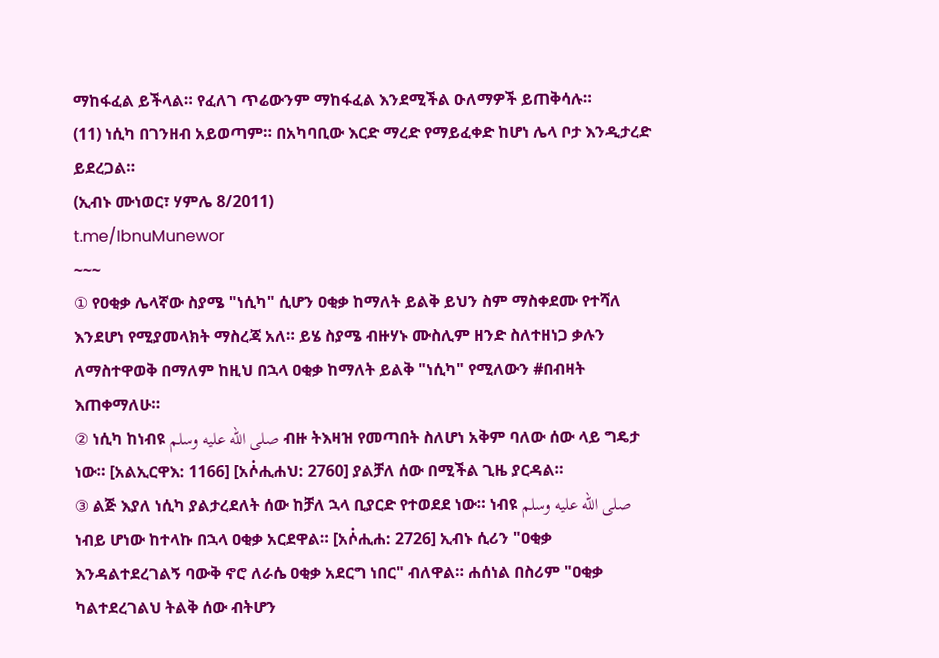ማከፋፈል ይችላል። የፈለገ ጥሬውንም ማከፋፈል እንደሚችል ዑለማዎች ይጠቅሳሉ።
(11) ነሲካ በገንዘብ አይወጣም። በአካባቢው እርድ ማረድ የማይፈቀድ ከሆነ ሌላ ቦታ እንዲታረድ ይደረጋል።
(ኢብኑ ሙነወር፣ ሃምሌ 8/2011)
t.me/IbnuMunewor
~~~
① የዐቂቃ ሌላኛው ስያሜ "ነሲካ" ሲሆን ዐቂቃ ከማለት ይልቅ ይህን ስም ማስቀደሙ የተሻለ እንደሆነ የሚያመላክት ማስረጃ አለ። ይሄ ስያሜ ብዙሃኑ ሙስሊም ዘንድ ስለተዘነጋ ቃሉን ለማስተዋወቅ በማለም ከዚህ በኋላ ዐቂቃ ከማለት ይልቅ "ነሲካ" የሚለውን #በብዛት እጠቀማለሁ።
② ነሲካ ከነብዩ صلى الله عليه وسلم ብዙ ትእዛዝ የመጣበት ስለሆነ አቅም ባለው ሰው ላይ ግዴታ ነው። [አልኢርዋእ: 1166] [አሶ፞ሒሐህ: 2760] ያልቻለ ሰው በሚችል ጊዜ ያርዳል።
③ ልጅ እያለ ነሲካ ያልታረደለት ሰው ከቻለ ኋላ ቢያርድ የተወደደ ነው። ነብዩ صلى الله عليه وسلم ነብይ ሆነው ከተላኩ በኋላ ዐቂቃ አርደዋል። [አሶ፞ሒሐ: 2726] ኢብኑ ሲሪን "ዐቂቃ እንዳልተደረገልኝ ባውቅ ኖሮ ለራሴ ዐቂቃ አደርግ ነበር" ብለዋል። ሐሰነል በስሪም "ዐቂቃ ካልተደረገልህ ትልቅ ሰው ብትሆን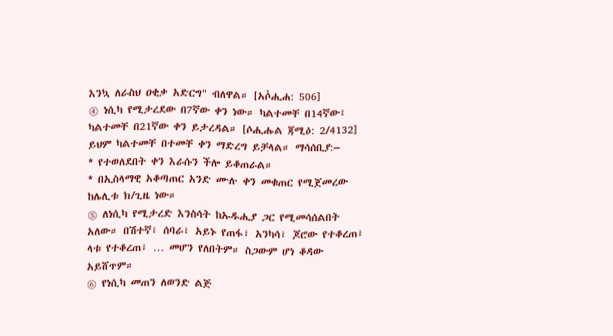እንኳ ለራስህ ዐቂቃ አድርግ" ብለዋል። [አሶ፞ሒሐ: 506]
④ ነሲካ የሚታረደው በ7ኛው ቀን ነው። ካልተመቸ በ14ኛው፣ ካልተመቸ በ21ኛው ቀን ይታረዳል። [ሶሒሑል ጃሚዕ: 2/4132] ይህም ካልተመቸ በተመቸ ቀን ማድረግ ይቻላል። ማሳሰቢያ:–
* የተወለደበት ቀን እራሱን ችሎ ይቆጠራል።
* በኢስላማዊ አቆጣጠር አንድ ሙሉ ቀን መቁጠር የሚጀመረው ከሌሊቱ ክ/ጊዜ ነው።
⑤ ለነሲካ የሚታረድ እንስሳት ከኡዱሒያ ጋር የሚመሳሰልበት አለው። በሽተኛ፣ ሰባራ፣ አይኑ የጠፋ፣ አንካሳ፣ ጆሮው የተቆረጠ፣ ላቱ የተቆረጠ፣ … መሆን የለበትም። ስጋውም ሆነ ቆዳው አይሸጥም።
⑥ የነሲካ መጠን ለወንድ ልጅ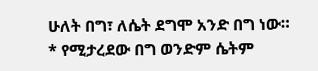ሁለት በግ፣ ለሴት ደግሞ አንድ በግ ነው።
* የሚታረደው በግ ወንድም ሴትም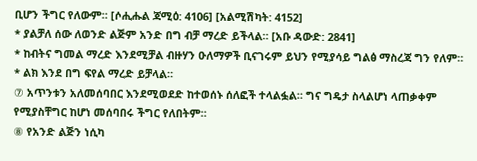ቢሆን ችግር የለውም። [ሶሒሑል ጃሚዕ: 4106] [አልሚሽካት: 4152]
* ያልቻለ ሰው ለወንድ ልጅም አንድ በግ ብቻ ማረድ ይችላል። [አቡ ዳውድ: 2841]
* ከብትና ግመል ማረድ እንደሚቻል ብዙሃን ዑለማዎች ቢናገሩም ይህን የሚያሳይ ግልፅ ማስረጃ ግን የለም።
* ልክ እንደ በግ ፍየል ማረድ ይቻላል።
⑦ አጥንቱን አለመሰባበር እንደሚወደድ ከተወሰኑ ሰለፎች ተላልፏል። ግና ግዴታ ስላልሆነ ላጠቃቀም የሚያስቸግር ከሆነ መሰባበሩ ችግር የለበትም።
⑧ የአንድ ልጅን ነሲካ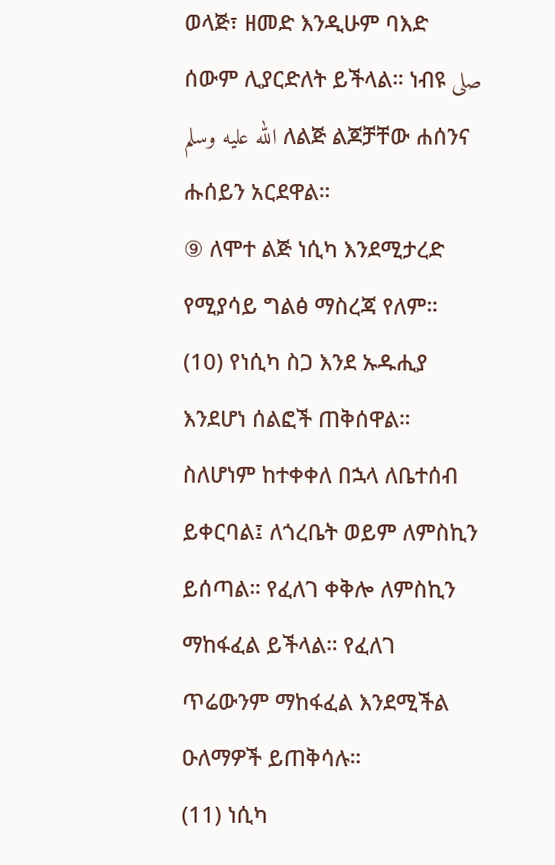ወላጅ፣ ዘመድ እንዲሁም ባእድ ሰውም ሊያርድለት ይችላል። ነብዩ صلى الله عليه وسلم ለልጅ ልጆቻቸው ሐሰንና ሑሰይን አርደዋል።
⑨ ለሞተ ልጅ ነሲካ እንደሚታረድ የሚያሳይ ግልፅ ማስረጃ የለም።
(10) የነሲካ ስጋ እንደ ኡዱሒያ እንደሆነ ሰልፎች ጠቅሰዋል። ስለሆነም ከተቀቀለ በኋላ ለቤተሰብ ይቀርባል፤ ለጎረቤት ወይም ለምስኪን ይሰጣል። የፈለገ ቀቅሎ ለምስኪን ማከፋፈል ይችላል። የፈለገ ጥሬውንም ማከፋፈል እንደሚችል ዑለማዎች ይጠቅሳሉ።
(11) ነሲካ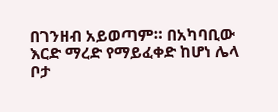በገንዘብ አይወጣም። በአካባቢው እርድ ማረድ የማይፈቀድ ከሆነ ሌላ ቦታ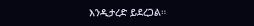እንዲታረድ ይደረጋል።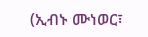(ኢብኑ ሙነወር፣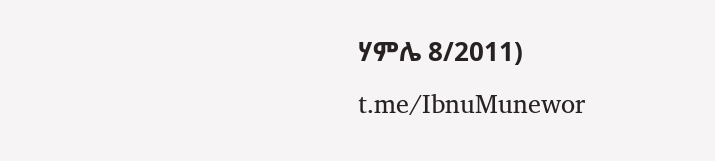ሃምሌ 8/2011)
t.me/IbnuMunewor